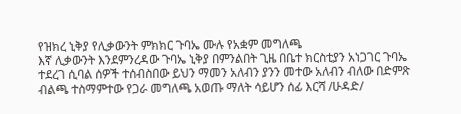የዝክረ ኒቅያ የሊቃውንት ምክክር ጉባኤ ሙሉ የአቋም መግለጫ
እኛ ሊቃውንት እንደምንረዳው ጉባኤ ኒቅያ በምንልበት ጊዜ በቤተ ክርስቲያን አነጋገር ጉባኤ ተደረገ ሲባል ሰዎች ተሰብስበው ይህን ማመን አለብን ያንን መተው አለብን ብለው በድምጽ ብልጫ ተስማምተው የጋራ መግለጫ አወጡ ማለት ሳይሆን ሰፊ እርሻ /ሁዳድ/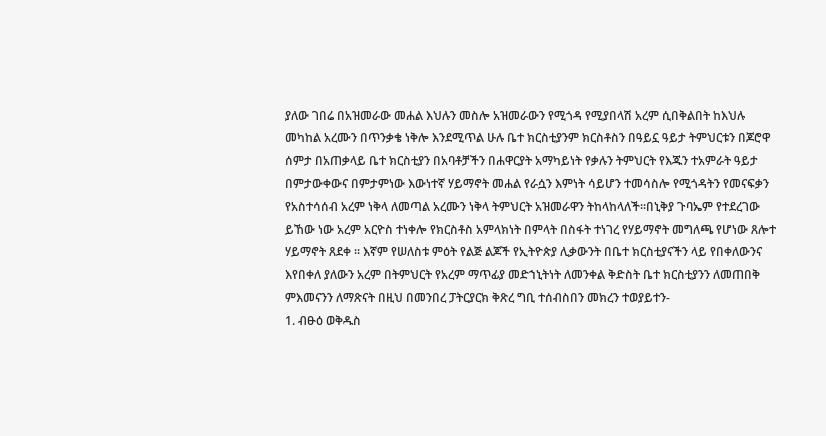ያለው ገበሬ በአዝመራው መሐል እህሉን መስሎ አዝመራውን የሚጎዳ የሚያበላሽ አረም ሲበቅልበት ከእህሉ መካከል አረሙን በጥንቃቄ ነቅሎ እንደሚጥል ሁሉ ቤተ ክርስቲያንም ክርስቶስን በዓይኗ ዓይታ ትምህርቱን በጆሮዋ ሰምታ በአጠቃላይ ቤተ ክርስቲያን በአባቶቻችን በሐዋርያት አማካይነት የቃሉን ትምህርት የእጁን ተአምራት ዓይታ በምታውቀውና በምታምነው እውነተኛ ሃይማኖት መሐል የራሷን እምነት ሳይሆን ተመሳስሎ የሚጎዳትን የመናፍቃን የአስተሳሰብ አረም ነቅላ ለመጣል አረሙን ነቅላ ትምህርት አዝመራዋን ትከላከላለች፡፡በኒቅያ ጉባኤም የተደረገው ይኸው ነው አረም አርዮስ ተነቀሎ የክርስቶስ አምላክነት በምላት በስፋት ተነገረ የሃይማኖት መግለጫ የሆነው ጸሎተ ሃይማኖት ጸደቀ ፡፡ እኛም የሠለስቱ ምዕት የልጅ ልጆች የኢትዮጵያ ሊቃውንት በቤተ ክርስቲያናችን ላይ የበቀለውንና እየበቀለ ያለውን አረም በትምህርት የአረም ማጥፊያ መድኀኒትነት ለመንቀል ቅድስት ቤተ ክርስቲያንን ለመጠበቅ ምእመናንን ለማጽናት በዚህ በመንበረ ፓትርያርክ ቅጽረ ግቢ ተሰብስበን መክረን ተወያይተን-
1. ብፁዕ ወቅዱስ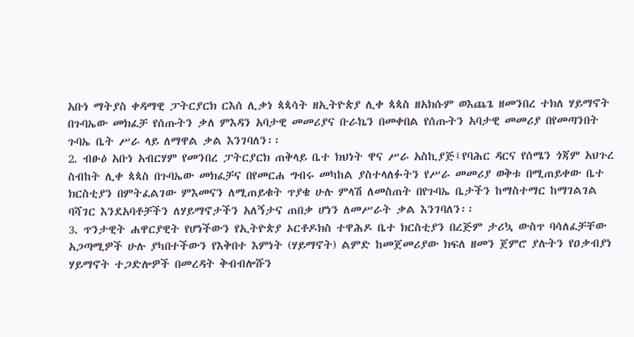አቡነ ማትያስ ቀዳማዊ ፓትርያርክ ርእሰ ሊቃነ ጳጳሳት ዘኢትዮጵያ ሊቀ ጳጳስ ዘአክሱም ወእጨጌ ዘመንበረ ተክለ ሃይማኖት በጉባኤው መክፈቻ የሰጡትን ቃለ ምእዳን አባታዊ መመሪያና ቡራኬን በመቀበል የሰጡትን አባታዊ መመሪያ በየመጣንበት ጉባኤ ቤት ሥራ ላይ ለማዋል ቃል እንገባለን፡፡
2. ብፁዕ አቡነ አብርሃም የመንበረ ፓትርያርክ ጠቅላይ ቤተ ክህነት ዋና ሥራ አስኪያጅ፤የባሕር ዳርና የሰሜን ጎጃም አህጉረ ስብከት ሊቀ ጳጳስ በጉባኤው መክፈቻና በየመርሐ ግብሩ መካከል ያስተላለፉትን የሥራ መመሪያ ወቅቱ በሚጠይቀው ቤተ ክርስቲያን በምትፈልገው ምእመናን ለሚጠይቁት ጥያቄ ሁሉ ምላሽ ለመስጠት በየጉባኤ ቤታችን ከማስተማር ከማገልገል ባሻገር እንደአባቶቻችን ለሃይማኖታችን አለኝታና ጠበቃ ሆነን ለመሥራት ቃል እንገባለን፡፡
3. ጥንታዊት ሐዋርያዊት የሆነችውን የኢትዮጵያ ኦርቶዶክስ ተዋሕዶ ቤተ ክርስቲያን በረጅም ታሪኳ ውስጥ ባሳለፈቻቸው አጋጣሚዎች ሁሉ ያካበተችውን የእቅበተ እምነት (ሃይማኖት) ልምድ ከመጀመሪያው ክፍለ ዘመን ጀምሮ ያሉትን የዐቃብያነ ሃይማኖት ተጋድሎዎች በመረዳት ቅብብሎሹን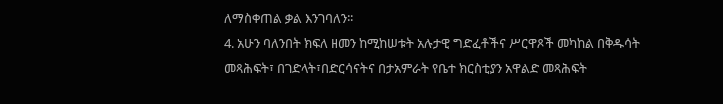ለማስቀጠል ቃል እንገባለን፡፡
4. አሁን ባለንበት ክፍለ ዘመን ከሚከሠቱት አሉታዊ ግድፈቶችና ሥርዋጾች መካከል በቅዱሳት መጻሕፍት፣ በገድላት፣በድርሳናትና በታአምራት የቤተ ክርስቲያን አዋልድ መጻሕፍት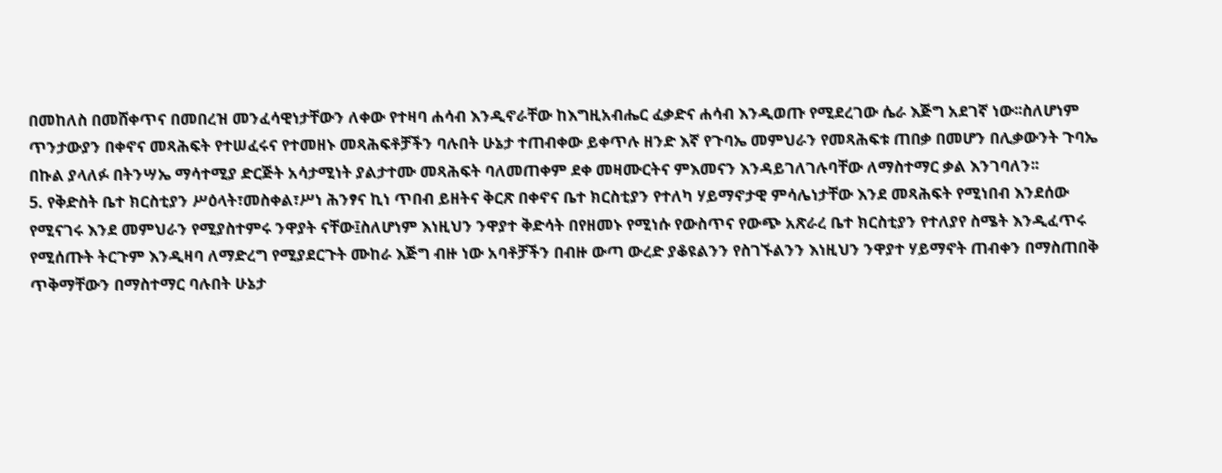በመከለስ በመሸቀጥና በመበረዝ መንፈሳዊነታቸውን ለቀው የተዛባ ሐሳብ እንዲኖራቸው ከእግዚአብሔር ፈቃድና ሐሳብ እንዲወጡ የሚደረገው ሴራ እጅግ አደገኛ ነው፡፡ስለሆነም ጥንታውያን በቀኖና መጻሕፍት የተሠፈሩና የተመዘኑ መጻሕፍቶቻችን ባሉበት ሁኔታ ተጠብቀው ይቀጥሉ ዘንድ እኛ የጉባኤ መምህራን የመጻሕፍቱ ጠበቃ በመሆን በሊቃውንት ጉባኤ በኩል ያላለፉ በትንሣኤ ማሳተሚያ ድርጅት አሳታሚነት ያልታተሙ መጻሕፍት ባለመጠቀም ደቀ መዛሙርትና ምእመናን እንዳይገለገሉባቸው ለማስተማር ቃል እንገባለን፡፡
5. የቅድስት ቤተ ክርስቲያን ሥዕላት፣መስቀል፣ሥነ ሕንፃና ኪነ ጥበብ ይዘትና ቅርጽ በቀኖና ቤተ ክርስቲያን የተለካ ሃይማኖታዊ ምሳሌነታቸው እንደ መጻሕፍት የሚነበብ እንደሰው የሚናገሩ እንደ መምህራን የሚያስተምሩ ንዋያት ናቸው፤ስለሆነም እነዚህን ንዋያተ ቅድሳት በየዘመኑ የሚነሱ የውስጥና የውጭ አጽራረ ቤተ ክርስቲያን የተለያየ ስሜት እንዲፈጥሩ የሚሰጡት ትርጉም እንዲዛባ ለማድረግ የሚያደርጉት ሙከራ እጅግ ብዙ ነው አባቶቻችን በብዙ ውጣ ውረድ ያቆዩልንን የስገኙልንን እነዚህን ንዋያተ ሃይማኖት ጠብቀን በማስጠበቅ ጥቅማቸውን በማስተማር ባሉበት ሁኔታ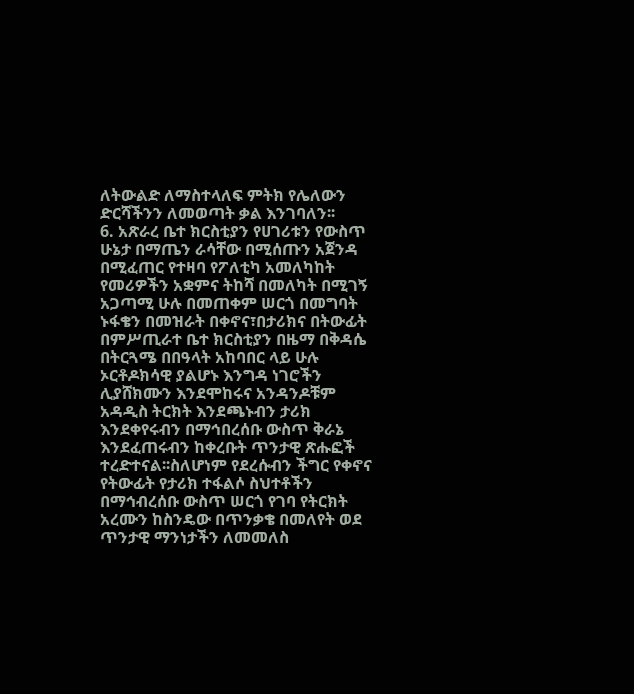ለትውልድ ለማስተላለፍ ምትክ የሌለውን ድርሻችንን ለመወጣት ቃል እንገባለን፡፡
6. አጽራረ ቤተ ክርስቲያን የሀገሪቱን የውስጥ ሁኔታ በማጤን ራሳቸው በሚሰጡን አጀንዳ በሚፈጠር የተዛባ የፖለቲካ አመለካከት የመሪዎችን አቋምና ትከሻ በመለካት በሚገኝ አጋጣሚ ሁሉ በመጠቀም ሠርጎ በመግባት ኑፋቄን በመዝራት በቀኖና፣በታሪክና በትውፊት በምሥጢራተ ቤተ ክርስቲያን በዜማ በቅዳሴ በትርጓሜ በበዓላት አከባበር ላይ ሁሉ ኦርቶዶክሳዊ ያልሆኑ እንግዳ ነገሮችን ሊያሸክሙን እንደሞከሩና አንዳንዶቹም አዳዲስ ትርክት እንደጫኑብን ታሪክ እንደቀየሩብን በማኅበረሰቡ ውስጥ ቅራኔ እንደፈጠሩብን ከቀረቡት ጥንታዊ ጽሑፎች ተረድተናል፡፡ስለሆነም የደረሱብን ችግር የቀኖና የትውፊት የታሪክ ተፋልሶ ስህተቶችን በማኅብረሰቡ ውስጥ ሠርጎ የገባ የትርክት አረሙን ከስንዴው በጥንቃቄ በመለየት ወደ ጥንታዊ ማንነታችን ለመመለስ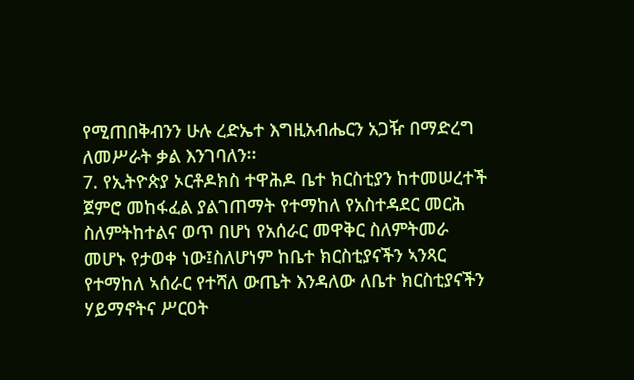የሚጠበቅብንን ሁሉ ረድኤተ እግዚአብሔርን አጋዥ በማድረግ ለመሥራት ቃል እንገባለን፡፡
7. የኢትዮጵያ ኦርቶዶክስ ተዋሕዶ ቤተ ክርስቲያን ከተመሠረተች ጀምሮ መከፋፈል ያልገጠማት የተማከለ የአስተዳደር መርሕ ስለምትከተልና ወጥ በሆነ የአሰራር መዋቅር ስለምትመራ መሆኑ የታወቀ ነው፤ስለሆነም ከቤተ ክርስቲያናችን ኣንጻር የተማከለ ኣሰራር የተሻለ ውጤት እንዳለው ለቤተ ክርስቲያናችን ሃይማኖትና ሥርዐት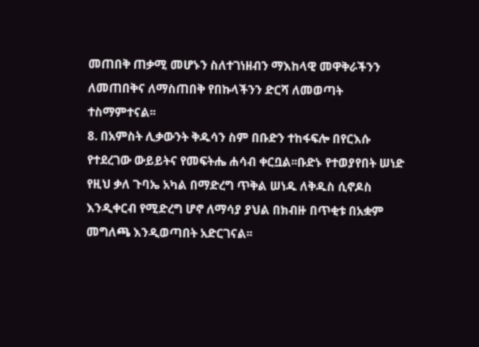መጠበቅ ጠቃሚ መሆኑን ስለተገነዘብን ማእከላዊ መዋቅራችንን ለመጠበቅና ለማስጠበቅ የበኩላችንን ድርሻ ለመወጣት ተስማምተናል፡፡
8. በአምስት ሊቃውንት ቅዱሳን ስም በቡድን ተከፋፍሎ በየርእሱ የተደረገው ውይይትና የመፍትሔ ሐሳብ ቀርቧል፡፡ቡድኑ የተወያየበት ሠነድ የዚህ ቃለ ጉባኤ አካል በማድረግ ጥቅል ሠነዱ ለቅዱስ ሲኖዶስ እንዲቀርብ የሚድረግ ሆኖ ለማሳያ ያህል በክብዙ በጥቂቱ በአቋም መግለጫ እንዲወጣበት አድርገናል፡፡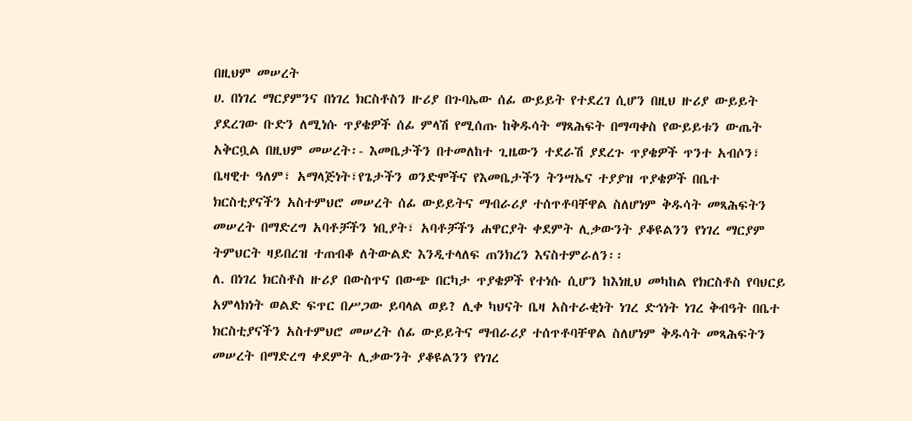በዚህም መሠረት
ሀ. በነገረ ማርያምንና በነገረ ክርስቶስን ዙሪያ በጉባኤው ሰፊ ውይይት የተደረገ ሲሆን በዚህ ዙሪያ ውይይት ያደረገው ቡድን ለሚነሱ ጥያቄዎች ሰፊ ምላሽ የሚሰጡ ከቅዱሳት ማጻሕፍት በማጣቀስ የውይይቱን ውጤት አቅርቧል በዚህም መሠረት፡- እመቤታችን በተመለከተ ጊዜውን ተደራሽ ያደረጉ ጥያቄዎች ጥንተ አብሶን፣ ቤዛዊተ ዓለም፣ አማላጅነት፣የጌታችን ወንድሞችና የእመቤታችን ትንሣኤና ተያያዝ ጥያቄዎች በቤተ ክርስቲያናችን አስተምህሮ መሠረት ሰፊ ውይይትና ማብራሪያ ተሰጥቶባቸዋል ስለሆነም ቅዱሳት መጻሕፍትን መሠረት በማድረግ አባቶቻችን ነቢያት፣ አባቶቻችን ሐዋርያት ቀደምት ሊቃውንት ያቆዩልንን የነገረ ማርያም ትምህርት ዛይበረዝ ተጠብቆ ለትውልድ እንዲተላለፍ ጠንክረን እናስተምራለን፡፡
ለ. በነገረ ክርስቶስ ዙሪያ በውስጥና በውጭ በርካታ ጥያቄዎች የተነሱ ሲሆን ከእነዚህ መካከል የክርስቶስ የባህርይ አምላክነት ወልድ ፍጥር በሥጋው ይባላል ወይ? ሊቀ ካህናት ቤዛ አስተራቂነት ነገረ ድኅነት ነገረ ቅብዓት በቤተ ክርስቲያናችን አስተምህሮ መሠረት ሰፊ ውይይትና ማብራሪያ ተሰጥቶባቸዋል ስለሆነም ቅዱሳት መጻሕፍትን መሠረት በማድረግ ቀደምት ሊቃውንት ያቆዩልንን የነገረ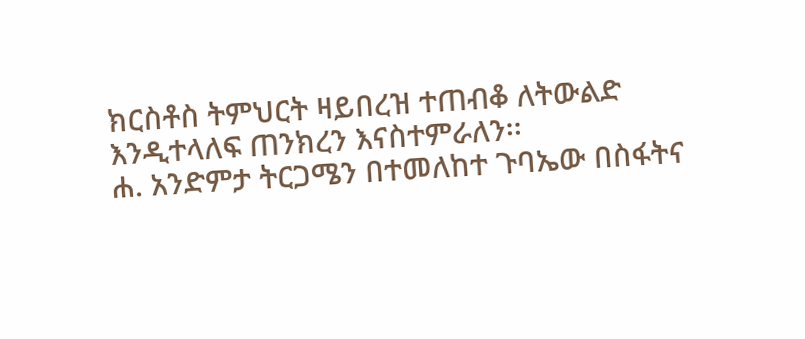ክርስቶስ ትምህርት ዛይበረዝ ተጠብቆ ለትውልድ እንዲተላለፍ ጠንክረን እናስተምራለን፡፡
ሐ. አንድምታ ትርጋሜን በተመለከተ ጉባኤው በስፋትና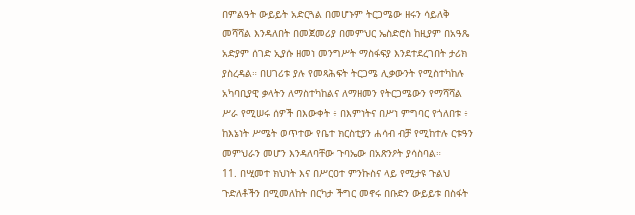በምልዓት ውይይት አድርጓል በመሆኑም ትርጋሜው ዘሩን ሳይለቅ መሻሻል እንዳለበት በመጀመሪያ በመምህር ኤስድሮስ ከዚያም በአዓጼ አድያም ሰገድ ኢያሱ ዘመነ መንግሥት ማስፋፍያ እንደተደረገበት ታሪክ ያስረዳል። በሀገሪቱ ያሉ የመጻሕፍት ትርጋሜ ሊቃውንት የሚስተካከሉ አካባቢያዊ ቃላትን ለማስተካከልና ለማዘመን የትርጋሜውን የማሻሻል ሥራ የሚሠሩ ሰዎች በእውቀት ፥ በእምነትና በሥነ ምግባር የጎለበቱ ፥ ከእኔነት ሥሜት ወጥተው የቤተ ክርስቲያን ሐሳብ ብቻ የሚከተሉ ርቱዓን መምህራን መሆን እንዳለባቸው ጉባኤው በአጽንዖት ያሳስባል።
11. በሢመተ ክህነት እና በሥርዐተ ምንኩስና ላይ የሚታዩ ጉልህ ጉድለቶችን በሚመለከት በርካታ ችግር መኖሩ በቡድን ውይይቱ በስፋት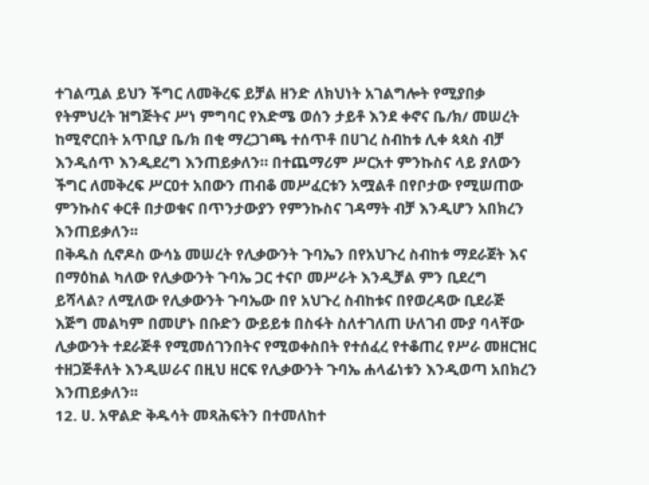ተገልጧል ይህን ችግር ለመቅረፍ ይቻል ዘንድ ለክህነት አገልግሎት የሚያበቃ የትምህረት ዝግጅትና ሥነ ምግባር የእድሜ ወሰን ታይቶ እንደ ቀኖና ቤ/ክ/ መሠረት ከሚኖርበት አጥቢያ ቤ/ክ በቂ ማረጋገጫ ተሰጥቶ በሀገረ ስብከቱ ሊቀ ጳጳስ ብቻ እንዲሰጥ እንዲደረግ እንጠይቃለን። በተጨማሪም ሥርአተ ምንኩስና ላይ ያለውን ችግር ለመቅረፍ ሥርዐተ አበውን ጠብቆ መሥፈርቱን አሟልቶ በየቦታው የሚሠጠው ምንኩስና ቀርቶ በታወቁና በጥንታውያን የምንኩስና ገዳማት ብቻ እንዲሆን አበክረን እንጠይቃለን፡፡
በቅዱስ ሲኖዶስ ውሳኔ መሠረት የሊቃውንት ጉባኤን በየአህጉረ ስብከቱ ማደራጀት እና በማዕከል ካለው የሊቃውንት ጉባኤ ጋር ተናቦ መሥራት እንዲቻል ምን ቢደረግ ይሻላል? ለሚለው የሊቃውንት ጉባኤው በየ አህጉረ ስብከቱና በየወረዳው ቢደራጅ እጅግ መልካም በመሆኑ በቡድን ውይይቱ በስፋት ስለተገለጠ ሁለገብ ሙያ ባላቸው ሊቃውንት ተደራጅቶ የሚመሰገንበትና የሚወቀስበት የተሰፈረ የተቆጠረ የሥራ መዘርዝር ተዘጋጅቶለት እንዲሠራና በዚህ ዘርፍ የሊቃውንት ጉባኤ ሐላፊነቱን እንዲወጣ አበክረን እንጠይቃለን፡፡
12. ሀ. አዋልድ ቅዱሳት መጻሕፍትን በተመለከተ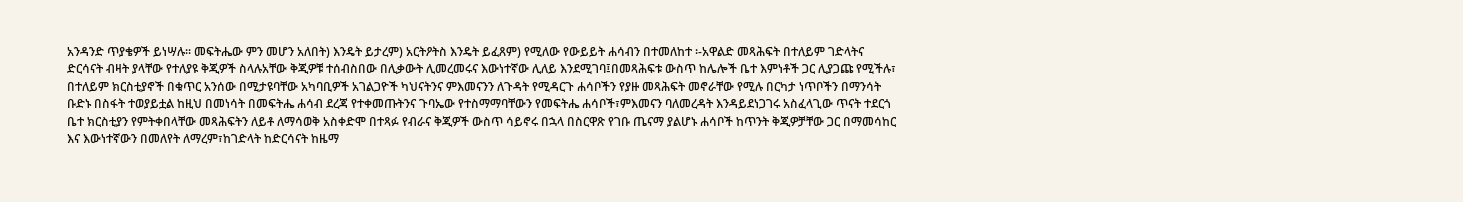አንዳንድ ጥያቄዎች ይነሣሉ፡፡ መፍትሔው ምን መሆን አለበት) እንዴት ይታረም) አርትዖትስ እንዴት ይፈጸም) የሚለው የውይይት ሐሳብን በተመለከተ ፡-አዋልድ መጻሕፍት በተለይም ገድላትና ድርሳናት ብዛት ያላቸው የተለያዩ ቅጂዎች ስላሉአቸው ቅጂዎቹ ተሰብስበው በሊቃውት ሊመረመሩና እውነተኛው ሊለይ እንደሚገባ፤በመጻሕፍቱ ውስጥ ከሌሎች ቤተ እምነቶች ጋር ሊያጋጩ የሚችሉ፣ በተለይም ክርስቲያኖች በቁጥር አንሰው በሚታዩባቸው አካባቢዎች አገልጋዮች ካህናትንና ምእመናንን ለጉዳት የሚዳርጉ ሐሳቦችን የያዙ መጻሕፍት መኖራቸው የሚሉ በርካታ ነጥቦችን በማንሳት ቡድኑ በስፋት ተወያይቷል ከዚህ በመነሳት በመፍትሔ ሐሳብ ደረጃ የተቀመጡትንና ጉባኤው የተስማማባቸውን የመፍትሔ ሐሳቦች፣ምእመናን ባለመረዳት እንዳይደነጋገሩ አስፈላጊው ጥናት ተደርጎ ቤተ ክርስቲያን የምትቀበላቸው መጻሕፍትን ለይቶ ለማሳወቅ አስቀድሞ በተጻፉ የብራና ቅጂዎች ውስጥ ሳይኖሩ በኋላ በስርዋጽ የገቡ ጤናማ ያልሆኑ ሐሳቦች ከጥንት ቅጂዎቻቸው ጋር በማመሳከር እና እውነተኛውን በመለየት ለማረም፣ከገድላት ከድርሳናት ከዜማ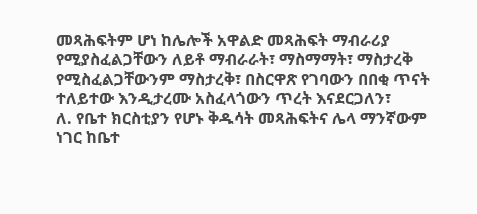መጻሕፍትም ሆነ ከሌሎች አዋልድ መጻሕፍት ማብራሪያ የሚያስፈልጋቸውን ለይቶ ማብራራት፣ ማስማማት፣ ማስታረቅ የሚስፈልጋቸውንም ማስታረቅ፣ በስርዋጽ የገባውን በበቂ ጥናት ተለይተው እንዲታረሙ አስፈላጎውን ጥረት እናደርጋለን፣
ለ. የቤተ ክርስቲያን የሆኑ ቅዱሳት መጻሕፍትና ሌላ ማንኛውም ነገር ከቤተ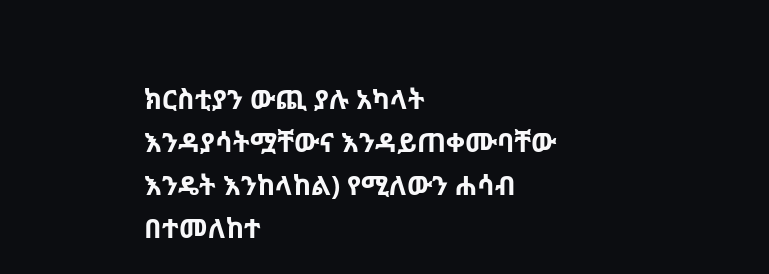ክርስቲያን ውጪ ያሉ አካላት እንዳያሳትሟቸውና እንዳይጠቀሙባቸው እንዴት እንከላከል) የሚለውን ሐሳብ በተመለከተ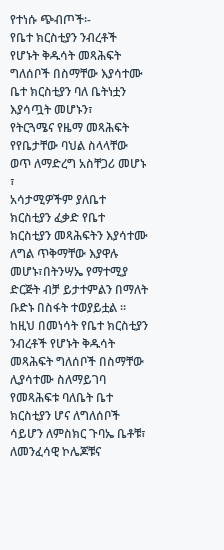የተነሱ ጭብጦች፡-
የቤተ ክርስቲያን ንብረቶች የሆኑት ቅዱሳት መጻሕፍት ግለሰቦች በስማቸው እያሳተሙ ቤተ ክርስቲያን ባለ ቤትነቷን እያሳጧት መሆኑን፣
የትርጓሜና የዜማ መጻሕፍት የየቤታቸው ባህል ስላላቸው ወጥ ለማድረግ አስቸጋሪ መሆኑ ፣
አሳታሚዎችም ያለቤተ ክርስቲያን ፈቃድ የቤተ ክርስቲያን መጻሕፍትን እያሳተሙ ለግል ጥቅማቸው እያዋሉ መሆኑ፣በትንሣኤ የማተሚያ ድርጅት ብቻ ይታተምልን በማለት ቡድኑ በስፋት ተወያይቷል ።
ከዚህ በመነሳት የቤተ ክርስቲያን ንብረቶች የሆኑት ቅዱሳት መጻሕፍት ግለሰቦች በስማቸው ሊያሳተሙ ስለማይገባ የመጻሕፍቱ ባለቤት ቤተ ክርስቲያን ሆና ለግለሰቦች ሳይሆን ለምስክር ጉባኤ ቤቶቹ፣ ለመንፈሳዊ ኮሌጆቹና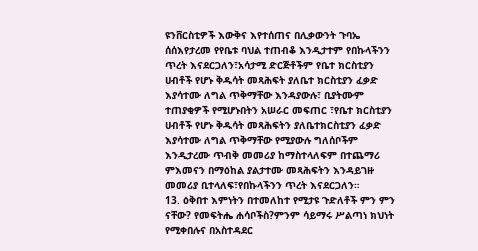ዩንቨርስቲዎች እውቅና እየተሰጠና በሊቃውንት ጉባኤ ሰሰእየታረመ የየቤቱ ባህል ተጠብቆ እንዲታተም የበኩላችንን ጥረት እናደርጋለን፣አሳታሚ ድርጅቶችም የቤተ ክርስቲያን ሀብቶች የሆኑ ቅዱሳት መጻሕፍት ያለቤተ ክርስቲያን ፈቃድ እያሳተሙ ለግል ጥቅማቸው እንዳያውሉ፣ ቢያትሙም ተጠያቂዎች የሚሆኑበትን አሠራር መፍጠር ፣የቤተ ክርስቲያን ሀብቶች የሆኑ ቅዱሳት መጻሕፍትን ያለቤተክርስቲያን ፈቃድ እያሳተሙ ለግል ጥቅማቸው የሚያውሉ ግለሰቦችም እንዲታረሙ ጥብቅ መመሪያ ከማስተላለፍም በተጨማሪ ምእመናን በማዕከል ያልታተሙ መጻሕፍትን እንዳይገዙ መመሪያ ቢተላለፍ፣የበኩላችንን ጥረት እናደርጋለን።
13. ዕቅበተ እምነትን በተመለከተ የሚታዩ ጉድለቶች ምን ምን ናቸው? የመፍትሔ ሐሳቦችስ?ምንም ሳይማሩ ሥልጣነ ክህነት የሚቀበሉና በአስተዳደር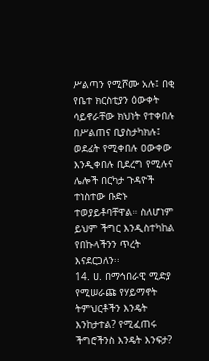ሥልጣን የሚሾሙ አሉ፤ በቂ የቤተ ክርስቲያን ዕውቀት ሳይኖራቸው ክህነት የተቀበሉ በሥልጠና ቢያስታካክሉ፤ ወደፊት የሚቀበሉ ዐውቀው እንዲቀበሉ ቢደረግ የሚሉና ሌሎች በርካታ ጉዳዮች ተነስተው ቡድኑ ተወያይቶባቸዋል። ስለሆነም ይህም ችግር እንዲስተካከል የበኩላችንን ጥረት እናደርጋለን፡፡
14. ሀ. በማኅበራዊ ሚድያ የሚሠራጩ የሃይማኖት ትምህርቶችን እንዴት እንከታተል? የሚፈጠሩ ችግሮችንስ እንዴት እንፍታ?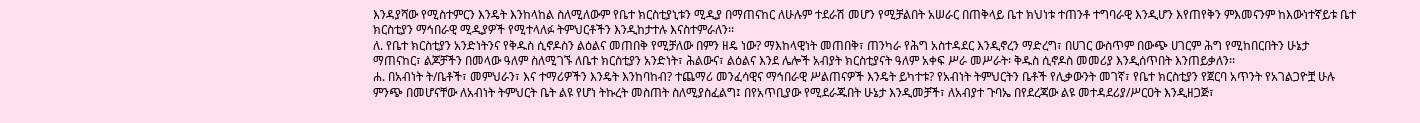እንዳያሻው የሚስተምርን እንዴት እንከላከል ስለሚለውም የቤተ ክርስቲያኒቱን ሚዲያ በማጠናከር ለሁሉም ተደራሽ መሆን የሚቻልበት አሠራር በጠቅላይ ቤተ ክህነቱ ተጠንቶ ተግባራዊ እንዲሆን እየጠየቅን ምእመናንም ከእውነተኛይቱ ቤተ ክርስቲያን ማኅበራዊ ሚዲያዎች የሚተላለፉ ትምህርቶችን እንዲከታተሉ እናስተምራለን፡፡
ለ. የቤተ ክርስቲያን አንድነትንና የቅዱስ ሲኖዶስን ልዕልና መጠበቅ የሚቻለው በምን ዘዴ ነው? ማእከላዊነት መጠበቅ፣ ጠንካራ የሕግ አስተዳደር እንዲኖረን ማድረግ፣ በሀገር ውስጥም በውጭ ሀገርም ሕግ የሚከበርበትን ሁኔታ ማጠናከር፣ ልጆቻችን በመላው ዓለም ስለሚገኙ ለቤተ ክርስቲያን አንድነት፣ ሕልውና፣ ልዕልና እንደ ሌሎች አብያት ክርስቲያናት ዓለም አቀፍ ሥራ መሥራት፡ ቅዱስ ሲኖዶስ መመሪያ እንዲሰጥበት እንጠይቃለን፡፡
ሐ. በአብነት ት/ቤቶች፣ መምህራን፣ እና ተማሪዎችን እንዴት እንከባከብ? ተጨማሪ መንፈሳዊና ማኅበራዊ ሥልጠናዎች እንዴት ይካተቱ? የአብነት ትምህርትን ቤቶች የሊቃውንት መገኛ፣ የቤተ ክርስቲያን የጀርባ አጥንት የአገልጋዮቿ ሁሉ ምንጭ በመሆናቸው ለአብነት ትምህርት ቤት ልዩ የሆነ ትኩረት መስጠት ስለሚያስፈልግ፤ በየአጥቢያው የሚደራጁበት ሁኔታ እንዲመቻች፣ ለአብያተ ጉባኤ በየደረጃው ልዩ መተዳደሪያ/ሥርዐት እንዲዘጋጅ፣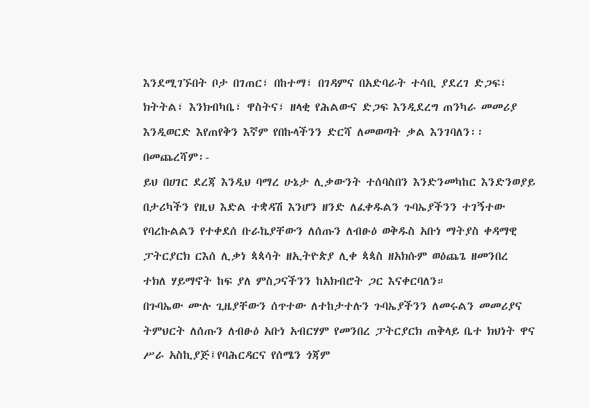እንደሚገኙበት ቦታ በገጠር፣ በከተማ፣ በገዳምና በአድባራት ተሳቢ ያደረገ ድጋፍ፣ ክትትል፣ እንክብካቤ፣ ዋስትና፣ ዘላቂ የሕልውና ድጋፍ እንዲደረግ ጠንካራ መመሪያ እንዲወርድ እየጠየቅን እኛም የበኩላችንን ድርሻ ለመወጣት ቃል እንገባለን፡፡
በመጨረሻም፡-
ይህ በሀገር ደረጃ እንዲህ ባማረ ሁኔታ ሊቃውንት ተሰባስበን እንድንመካከር እንድንወያይ በታሪካችን የዚህ እድል ተቋዳሽ እንሆን ዘንድ ለፈቀዱልን ጉባኤያችንን ተገኝተው የባረኩልልን የተቀደሰ ቡራኬያቸውን ለሰጡን ለብፁዕ ወቅዱስ አቡነ ማትያስ ቀዳማዊ ፓትርያርክ ርእሰ ሊቃነ ጳጳሳት ዘኢትዮጵያ ሊቀ ጳጳስ ዘአክሱም ወዕጨጌ ዘመንበረ ተክለ ሃይማኖት ከፍ ያለ ምስጋናችንን ከአክብሮት ጋር እናቀርባለን።
በጉባኤው ሙሉ ጊዜያቸውን ሰጥተው ለተከታተሉን ጉባኤያችንን ለመሩልን መመሪያና ትምህርት ለሰጡን ለብፁዕ አቡነ አብርሃም የመንበረ ፓትርያርክ ጠቅላይ ቤተ ክህነት ዋና ሥራ አስኪያጅ፤የባሕርዳርና የሰሜን ጎጃም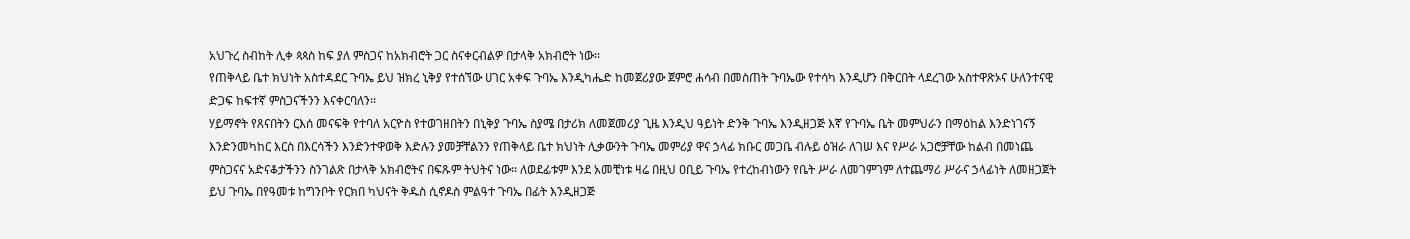አህጉረ ስብከት ሊቀ ጳጳስ ከፍ ያለ ምስጋና ከአክብሮት ጋር ስናቀርብልዎ በታላቅ አክብሮት ነው፡፡
የጠቅላይ ቤተ ክህነት አስተዳደር ጉባኤ ይህ ዝክረ ኒቅያ የተሰኘው ሀገር አቀፍ ጉባኤ እንዲካሔድ ከመጀሪያው ጀምሮ ሐሳብ በመስጠት ጉባኤው የተሳካ እንዲሆን በቅርበት ላደረገው አስተዋጽኦና ሁለንተናዊ ድጋፍ ከፍተኛ ምስጋናችንን እናቀርባለን፡፡
ሃይማኖት የጸናበትን ርእሰ መናፍቅ የተባለ አርዮስ የተወገዘበትን በኒቅያ ጉባኤ ስያሜ በታሪክ ለመጀመሪያ ጊዜ እንዲህ ዓይነት ድንቅ ጉባኤ እንዲዘጋጅ እኛ የጉባኤ ቤት መምህራን በማዕከል እንድነገናኝ እንድንመካከር እርስ በእርሳችን እንድንተዋወቅ እድሉን ያመቻቸልንን የጠቅላይ ቤተ ክህነት ሊቃውንት ጉባኤ መምሪያ ዋና ኃላፊ ክቡር መጋቤ ብሉይ ዕዝራ ለገሠ እና የሥራ አጋሮቻቸው ከልብ በመነጨ ምስጋናና አድናቆታችንን ስንገልጽ በታላቅ አክብሮትና በፍጹም ትህትና ነው፡፡ ለወደፊቱም እንደ አመቺነቱ ዛሬ በዚህ ዐቢይ ጉባኤ የተረከብነውን የቤት ሥራ ለመገምገም ለተጨማሪ ሥራና ኃላፊነት ለመዘጋጀት ይህ ጉባኤ በየዓመቱ ከግንቦት የርክበ ካህናት ቅዱስ ሲኖዶስ ምልዓተ ጉባኤ በፊት እንዲዘጋጅ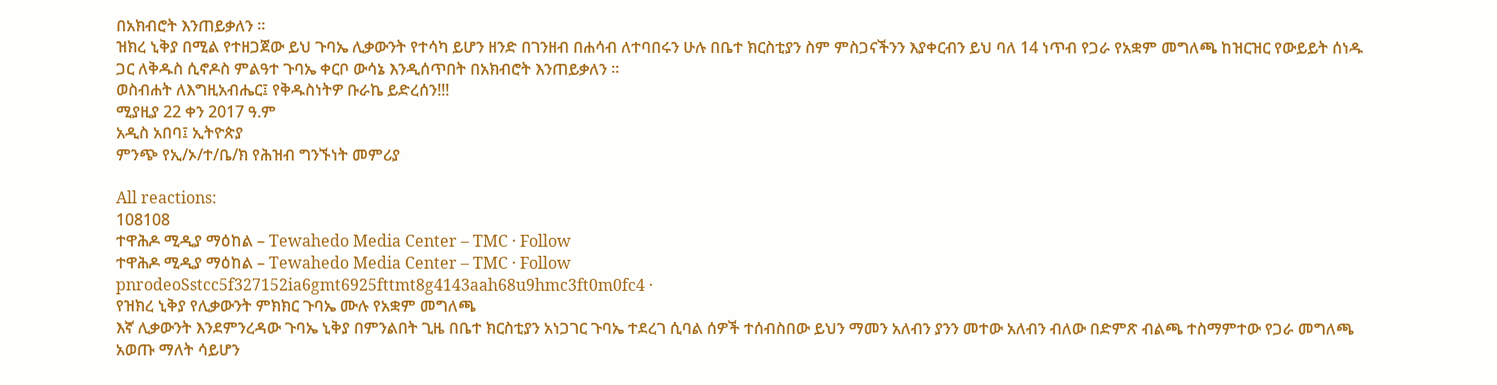በአክብሮት እንጠይቃለን ።
ዝክረ ኒቅያ በሚል የተዘጋጀው ይህ ጉባኤ ሊቃውንት የተሳካ ይሆን ዘንድ በገንዘብ በሐሳብ ለተባበሩን ሁሉ በቤተ ክርስቲያን ስም ምስጋናችንን እያቀርብን ይህ ባለ 14 ነጥብ የጋራ የአቋም መግለጫ ከዝርዝር የውይይት ሰነዱ ጋር ለቅዱስ ሲኖዶስ ምልዓተ ጉባኤ ቀርቦ ውሳኔ እንዲሰጥበት በአክብሮት እንጠይቃለን ፡፡
ወስብሐት ለእግዚአብሔር፤ የቅዱስነትዎ ቡራኬ ይድረሰን!!!
ሚያዚያ 22 ቀን 2017 ዓ.ም
አዲስ አበባ፤ ኢትዮጵያ
ምንጭ የኢ/ኦ/ተ/ቤ/ክ የሕዝብ ግንኙነት መምሪያ

All reactions:
108108
ተዋሕዶ ሚዲያ ማዕከል – Tewahedo Media Center – TMC · Follow
ተዋሕዶ ሚዲያ ማዕከል – Tewahedo Media Center – TMC · Follow
pnrodeoSstcc5f327152ia6gmt6925fttmt8g4143aah68u9hmc3ft0m0fc4 ·
የዝክረ ኒቅያ የሊቃውንት ምክክር ጉባኤ ሙሉ የአቋም መግለጫ
እኛ ሊቃውንት እንደምንረዳው ጉባኤ ኒቅያ በምንልበት ጊዜ በቤተ ክርስቲያን አነጋገር ጉባኤ ተደረገ ሲባል ሰዎች ተሰብስበው ይህን ማመን አለብን ያንን መተው አለብን ብለው በድምጽ ብልጫ ተስማምተው የጋራ መግለጫ አወጡ ማለት ሳይሆን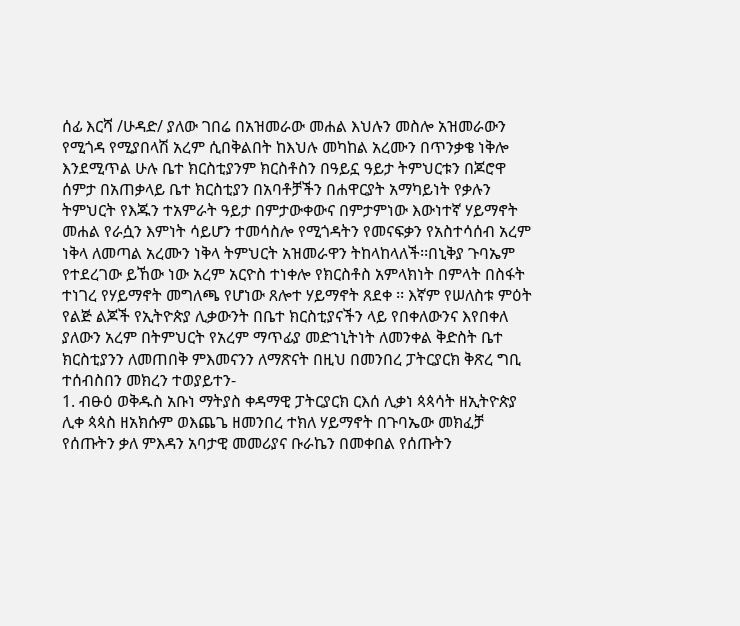ሰፊ እርሻ /ሁዳድ/ ያለው ገበሬ በአዝመራው መሐል እህሉን መስሎ አዝመራውን የሚጎዳ የሚያበላሽ አረም ሲበቅልበት ከእህሉ መካከል አረሙን በጥንቃቄ ነቅሎ እንደሚጥል ሁሉ ቤተ ክርስቲያንም ክርስቶስን በዓይኗ ዓይታ ትምህርቱን በጆሮዋ ሰምታ በአጠቃላይ ቤተ ክርስቲያን በአባቶቻችን በሐዋርያት አማካይነት የቃሉን ትምህርት የእጁን ተአምራት ዓይታ በምታውቀውና በምታምነው እውነተኛ ሃይማኖት መሐል የራሷን እምነት ሳይሆን ተመሳስሎ የሚጎዳትን የመናፍቃን የአስተሳሰብ አረም ነቅላ ለመጣል አረሙን ነቅላ ትምህርት አዝመራዋን ትከላከላለች፡፡በኒቅያ ጉባኤም የተደረገው ይኸው ነው አረም አርዮስ ተነቀሎ የክርስቶስ አምላክነት በምላት በስፋት ተነገረ የሃይማኖት መግለጫ የሆነው ጸሎተ ሃይማኖት ጸደቀ ፡፡ እኛም የሠለስቱ ምዕት የልጅ ልጆች የኢትዮጵያ ሊቃውንት በቤተ ክርስቲያናችን ላይ የበቀለውንና እየበቀለ ያለውን አረም በትምህርት የአረም ማጥፊያ መድኀኒትነት ለመንቀል ቅድስት ቤተ ክርስቲያንን ለመጠበቅ ምእመናንን ለማጽናት በዚህ በመንበረ ፓትርያርክ ቅጽረ ግቢ ተሰብስበን መክረን ተወያይተን-
1. ብፁዕ ወቅዱስ አቡነ ማትያስ ቀዳማዊ ፓትርያርክ ርእሰ ሊቃነ ጳጳሳት ዘኢትዮጵያ ሊቀ ጳጳስ ዘአክሱም ወእጨጌ ዘመንበረ ተክለ ሃይማኖት በጉባኤው መክፈቻ የሰጡትን ቃለ ምእዳን አባታዊ መመሪያና ቡራኬን በመቀበል የሰጡትን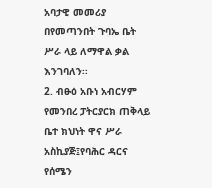አባታዊ መመሪያ በየመጣንበት ጉባኤ ቤት ሥራ ላይ ለማዋል ቃል እንገባለን፡፡
2. ብፁዕ አቡነ አብርሃም የመንበረ ፓትርያርክ ጠቅላይ ቤተ ክህነት ዋና ሥራ አስኪያጅ፤የባሕር ዳርና የሰሜን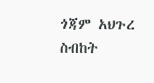ጎጃም አህጉረ ስብከት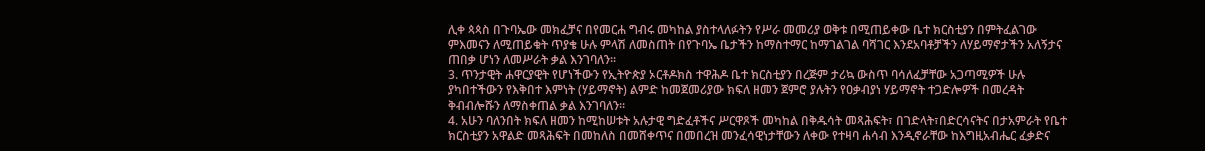ሊቀ ጳጳስ በጉባኤው መክፈቻና በየመርሐ ግብሩ መካከል ያስተላለፉትን የሥራ መመሪያ ወቅቱ በሚጠይቀው ቤተ ክርስቲያን በምትፈልገው ምእመናን ለሚጠይቁት ጥያቄ ሁሉ ምላሽ ለመስጠት በየጉባኤ ቤታችን ከማስተማር ከማገልገል ባሻገር እንደአባቶቻችን ለሃይማኖታችን አለኝታና ጠበቃ ሆነን ለመሥራት ቃል እንገባለን፡፡
3. ጥንታዊት ሐዋርያዊት የሆነችውን የኢትዮጵያ ኦርቶዶክስ ተዋሕዶ ቤተ ክርስቲያን በረጅም ታሪኳ ውስጥ ባሳለፈቻቸው አጋጣሚዎች ሁሉ ያካበተችውን የእቅበተ እምነት (ሃይማኖት) ልምድ ከመጀመሪያው ክፍለ ዘመን ጀምሮ ያሉትን የዐቃብያነ ሃይማኖት ተጋድሎዎች በመረዳት ቅብብሎሹን ለማስቀጠል ቃል እንገባለን፡፡
4. አሁን ባለንበት ክፍለ ዘመን ከሚከሠቱት አሉታዊ ግድፈቶችና ሥርዋጾች መካከል በቅዱሳት መጻሕፍት፣ በገድላት፣በድርሳናትና በታአምራት የቤተ ክርስቲያን አዋልድ መጻሕፍት በመከለስ በመሸቀጥና በመበረዝ መንፈሳዊነታቸውን ለቀው የተዛባ ሐሳብ እንዲኖራቸው ከእግዚአብሔር ፈቃድና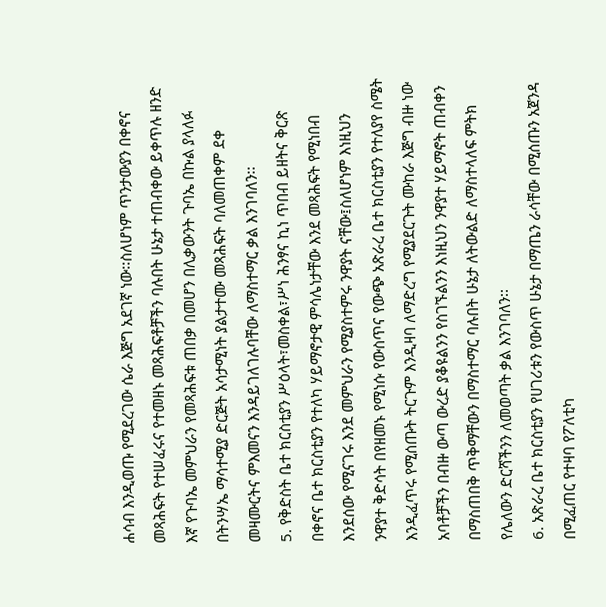ሐሳብ እንዲወጡ የሚደረገው ሴራ እጅግ አደገኛ ነው፡፡ስለሆነም ጥንታውያን በቀኖና መጻሕፍት የተሠፈሩና የተመዘኑ መጻሕፍቶቻችን ባሉበት ሁኔታ ተጠብቀው ይቀጥሉ ዘንድ እኛ የጉባኤ መምህራን የመጻሕፍቱ ጠበቃ በመሆን በሊቃውንት ጉባኤ በኩል ያላለፉ በትንሣኤ ማሳተሚያ ድርጅት አሳታሚነት ያልታተሙ መጻሕፍት ባለመጠቀም ደቀ መዛሙርትና ምእመናን እንዳይገለገሉባቸው ለማስተማር ቃል እንገባለን፡፡
5. የቅድስት ቤተ ክርስቲያን ሥዕላት፣መስቀል፣ሥነ ሕንፃና ኪነ ጥበብ ይዘትና ቅርጽ በቀኖና ቤተ ክርስቲያን የተለካ ሃይማኖታዊ ምሳሌነታቸው እንደ መጻሕፍት የሚነበብ እንደሰው የሚናገሩ እንደ መምህራን የሚያስተምሩ ንዋያት ናቸው፤ስለሆነም እነዚህን ንዋያተ ቅድሳት በየዘመኑ የሚነሱ የውስጥና የውጭ አጽራረ ቤተ ክርስቲያን የተለያየ ስሜት እንዲፈጥሩ የሚሰጡት ትርጉም እንዲዛባ ለማድረግ የሚያደርጉት ሙከራ እጅግ ብዙ ነው አባቶቻችን በብዙ ውጣ ውረድ ያቆዩልንን የስገኙልንን እነዚህን ንዋያተ ሃይማኖት ጠብቀን በማስጠበቅ ጥቅማቸውን በማስተማር ባሉበት ሁኔታ ለትውልድ ለማስተላለፍ ምትክ የሌለውን ድርሻችንን ለመወጣት ቃል እንገባለን፡፡
6. አጽራረ ቤተ ክርስቲያን የሀገሪቱን የውስጥ ሁኔታ በማጤን ራሳቸው በሚሰጡን አጀንዳ በሚፈጠር የተዛባ የፖለቲካ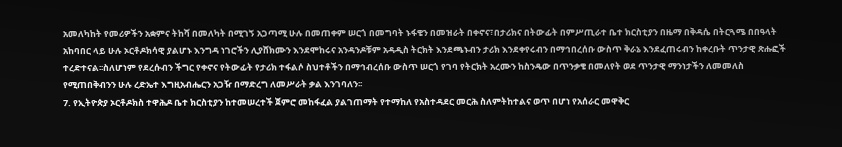አመለካከት የመሪዎችን አቋምና ትከሻ በመለካት በሚገኝ አጋጣሚ ሁሉ በመጠቀም ሠርጎ በመግባት ኑፋቄን በመዝራት በቀኖና፣በታሪክና በትውፊት በምሥጢራተ ቤተ ክርስቲያን በዜማ በቅዳሴ በትርጓሜ በበዓላት አከባበር ላይ ሁሉ ኦርቶዶክሳዊ ያልሆኑ እንግዳ ነገሮችን ሊያሸክሙን እንደሞከሩና አንዳንዶቹም አዳዲስ ትርክት እንደጫኑብን ታሪክ እንደቀየሩብን በማኅበረሰቡ ውስጥ ቅራኔ እንደፈጠሩብን ከቀረቡት ጥንታዊ ጽሑፎች ተረድተናል፡፡ስለሆነም የደረሱብን ችግር የቀኖና የትውፊት የታሪክ ተፋልሶ ስህተቶችን በማኅብረሰቡ ውስጥ ሠርጎ የገባ የትርክት አረሙን ከስንዴው በጥንቃቄ በመለየት ወደ ጥንታዊ ማንነታችን ለመመለስ የሚጠበቅብንን ሁሉ ረድኤተ እግዚአብሔርን አጋዥ በማድረግ ለመሥራት ቃል እንገባለን፡፡
7. የኢትዮጵያ ኦርቶዶክስ ተዋሕዶ ቤተ ክርስቲያን ከተመሠረተች ጀምሮ መከፋፈል ያልገጠማት የተማከለ የአስተዳደር መርሕ ስለምትከተልና ወጥ በሆነ የአሰራር መዋቅር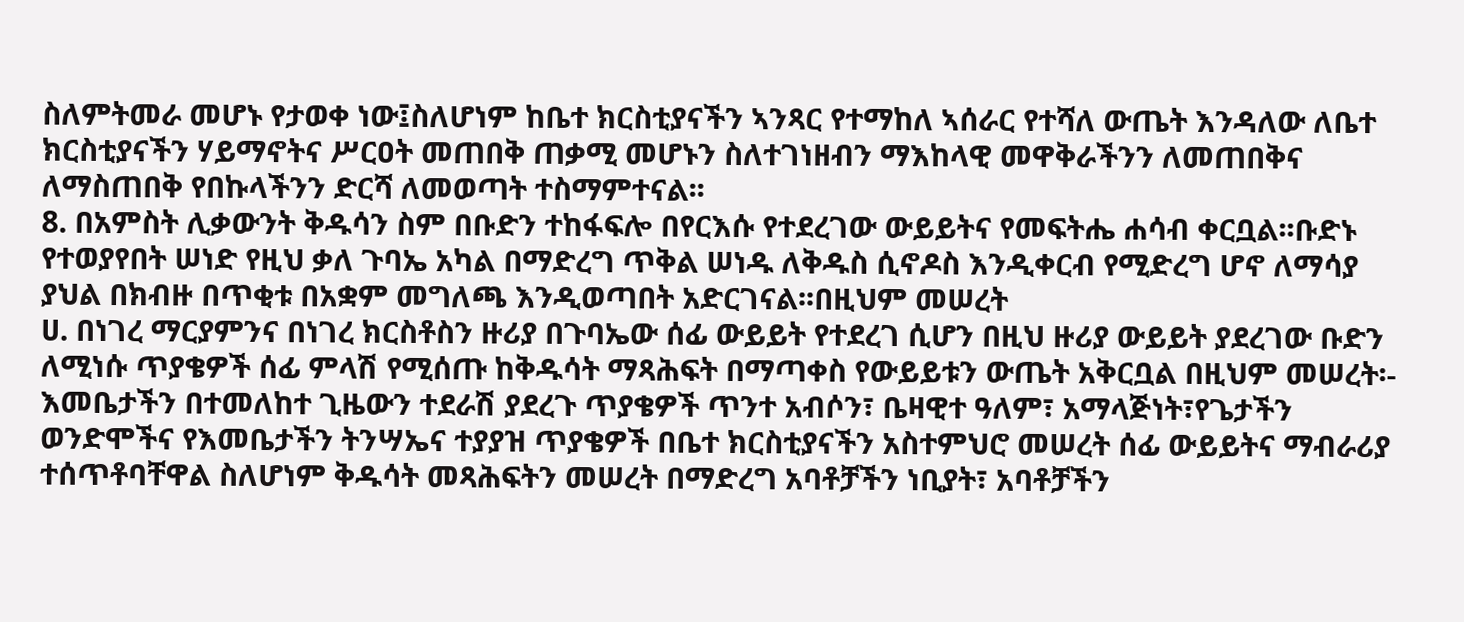ስለምትመራ መሆኑ የታወቀ ነው፤ስለሆነም ከቤተ ክርስቲያናችን ኣንጻር የተማከለ ኣሰራር የተሻለ ውጤት እንዳለው ለቤተ ክርስቲያናችን ሃይማኖትና ሥርዐት መጠበቅ ጠቃሚ መሆኑን ስለተገነዘብን ማእከላዊ መዋቅራችንን ለመጠበቅና ለማስጠበቅ የበኩላችንን ድርሻ ለመወጣት ተስማምተናል፡፡
8. በአምስት ሊቃውንት ቅዱሳን ስም በቡድን ተከፋፍሎ በየርእሱ የተደረገው ውይይትና የመፍትሔ ሐሳብ ቀርቧል፡፡ቡድኑ የተወያየበት ሠነድ የዚህ ቃለ ጉባኤ አካል በማድረግ ጥቅል ሠነዱ ለቅዱስ ሲኖዶስ እንዲቀርብ የሚድረግ ሆኖ ለማሳያ ያህል በክብዙ በጥቂቱ በአቋም መግለጫ እንዲወጣበት አድርገናል፡፡በዚህም መሠረት
ሀ. በነገረ ማርያምንና በነገረ ክርስቶስን ዙሪያ በጉባኤው ሰፊ ውይይት የተደረገ ሲሆን በዚህ ዙሪያ ውይይት ያደረገው ቡድን ለሚነሱ ጥያቄዎች ሰፊ ምላሽ የሚሰጡ ከቅዱሳት ማጻሕፍት በማጣቀስ የውይይቱን ውጤት አቅርቧል በዚህም መሠረት፡- እመቤታችን በተመለከተ ጊዜውን ተደራሽ ያደረጉ ጥያቄዎች ጥንተ አብሶን፣ ቤዛዊተ ዓለም፣ አማላጅነት፣የጌታችን ወንድሞችና የእመቤታችን ትንሣኤና ተያያዝ ጥያቄዎች በቤተ ክርስቲያናችን አስተምህሮ መሠረት ሰፊ ውይይትና ማብራሪያ ተሰጥቶባቸዋል ስለሆነም ቅዱሳት መጻሕፍትን መሠረት በማድረግ አባቶቻችን ነቢያት፣ አባቶቻችን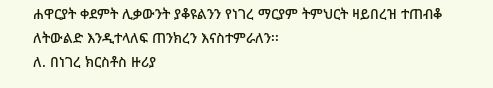ሐዋርያት ቀደምት ሊቃውንት ያቆዩልንን የነገረ ማርያም ትምህርት ዛይበረዝ ተጠብቆ ለትውልድ እንዲተላለፍ ጠንክረን እናስተምራለን፡፡
ለ. በነገረ ክርስቶስ ዙሪያ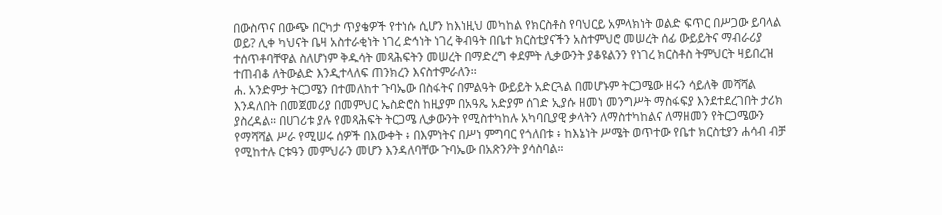በውስጥና በውጭ በርካታ ጥያቄዎች የተነሱ ሲሆን ከእነዚህ መካከል የክርስቶስ የባህርይ አምላክነት ወልድ ፍጥር በሥጋው ይባላል ወይ? ሊቀ ካህናት ቤዛ አስተራቂነት ነገረ ድኅነት ነገረ ቅብዓት በቤተ ክርስቲያናችን አስተምህሮ መሠረት ሰፊ ውይይትና ማብራሪያ ተሰጥቶባቸዋል ስለሆነም ቅዱሳት መጻሕፍትን መሠረት በማድረግ ቀደምት ሊቃውንት ያቆዩልንን የነገረ ክርስቶስ ትምህርት ዛይበረዝ ተጠብቆ ለትውልድ እንዲተላለፍ ጠንክረን እናስተምራለን፡፡
ሐ. አንድምታ ትርጋሜን በተመለከተ ጉባኤው በስፋትና በምልዓት ውይይት አድርጓል በመሆኑም ትርጋሜው ዘሩን ሳይለቅ መሻሻል እንዳለበት በመጀመሪያ በመምህር ኤስድሮስ ከዚያም በአዓጼ አድያም ሰገድ ኢያሱ ዘመነ መንግሥት ማስፋፍያ እንደተደረገበት ታሪክ ያስረዳል። በሀገሪቱ ያሉ የመጻሕፍት ትርጋሜ ሊቃውንት የሚስተካከሉ አካባቢያዊ ቃላትን ለማስተካከልና ለማዘመን የትርጋሜውን የማሻሻል ሥራ የሚሠሩ ሰዎች በእውቀት ፥ በእምነትና በሥነ ምግባር የጎለበቱ ፥ ከእኔነት ሥሜት ወጥተው የቤተ ክርስቲያን ሐሳብ ብቻ የሚከተሉ ርቱዓን መምህራን መሆን እንዳለባቸው ጉባኤው በአጽንዖት ያሳስባል።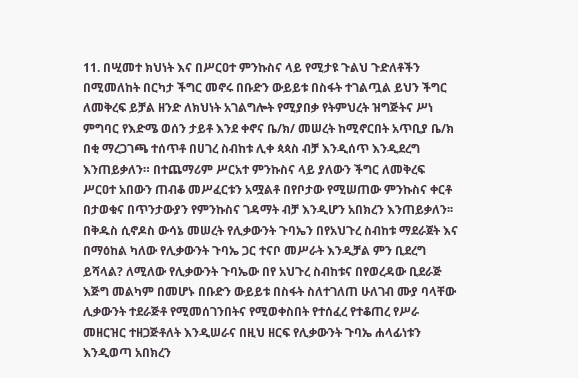11. በሢመተ ክህነት እና በሥርዐተ ምንኩስና ላይ የሚታዩ ጉልህ ጉድለቶችን በሚመለከት በርካታ ችግር መኖሩ በቡድን ውይይቱ በስፋት ተገልጧል ይህን ችግር ለመቅረፍ ይቻል ዘንድ ለክህነት አገልግሎት የሚያበቃ የትምህረት ዝግጅትና ሥነ ምግባር የእድሜ ወሰን ታይቶ እንደ ቀኖና ቤ/ክ/ መሠረት ከሚኖርበት አጥቢያ ቤ/ክ በቂ ማረጋገጫ ተሰጥቶ በሀገረ ስብከቱ ሊቀ ጳጳስ ብቻ እንዲሰጥ እንዲደረግ እንጠይቃለን። በተጨማሪም ሥርአተ ምንኩስና ላይ ያለውን ችግር ለመቅረፍ ሥርዐተ አበውን ጠብቆ መሥፈርቱን አሟልቶ በየቦታው የሚሠጠው ምንኩስና ቀርቶ በታወቁና በጥንታውያን የምንኩስና ገዳማት ብቻ እንዲሆን አበክረን እንጠይቃለን፡፡
በቅዱስ ሲኖዶስ ውሳኔ መሠረት የሊቃውንት ጉባኤን በየአህጉረ ስብከቱ ማደራጀት እና በማዕከል ካለው የሊቃውንት ጉባኤ ጋር ተናቦ መሥራት እንዲቻል ምን ቢደረግ ይሻላል? ለሚለው የሊቃውንት ጉባኤው በየ አህጉረ ስብከቱና በየወረዳው ቢደራጅ እጅግ መልካም በመሆኑ በቡድን ውይይቱ በስፋት ስለተገለጠ ሁለገብ ሙያ ባላቸው ሊቃውንት ተደራጅቶ የሚመሰገንበትና የሚወቀስበት የተሰፈረ የተቆጠረ የሥራ መዘርዝር ተዘጋጅቶለት እንዲሠራና በዚህ ዘርፍ የሊቃውንት ጉባኤ ሐላፊነቱን እንዲወጣ አበክረን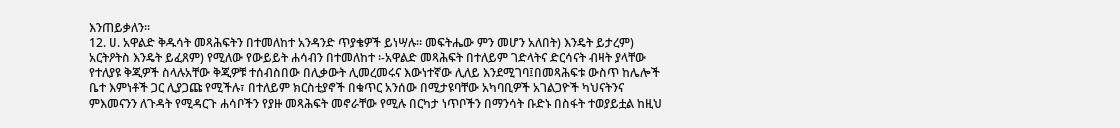እንጠይቃለን፡፡
12. ሀ. አዋልድ ቅዱሳት መጻሕፍትን በተመለከተ አንዳንድ ጥያቄዎች ይነሣሉ፡፡ መፍትሔው ምን መሆን አለበት) እንዴት ይታረም) አርትዖትስ እንዴት ይፈጸም) የሚለው የውይይት ሐሳብን በተመለከተ ፡-አዋልድ መጻሕፍት በተለይም ገድላትና ድርሳናት ብዛት ያላቸው የተለያዩ ቅጂዎች ስላሉአቸው ቅጂዎቹ ተሰብስበው በሊቃውት ሊመረመሩና እውነተኛው ሊለይ እንደሚገባ፤በመጻሕፍቱ ውስጥ ከሌሎች ቤተ እምነቶች ጋር ሊያጋጩ የሚችሉ፣ በተለይም ክርስቲያኖች በቁጥር አንሰው በሚታዩባቸው አካባቢዎች አገልጋዮች ካህናትንና ምእመናንን ለጉዳት የሚዳርጉ ሐሳቦችን የያዙ መጻሕፍት መኖራቸው የሚሉ በርካታ ነጥቦችን በማንሳት ቡድኑ በስፋት ተወያይቷል ከዚህ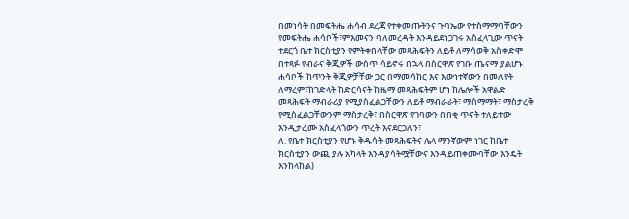በመነሳት በመፍትሔ ሐሳብ ደረጃ የተቀመጡትንና ጉባኤው የተስማማባቸውን የመፍትሔ ሐሳቦች፣ምእመናን ባለመረዳት እንዳይደነጋገሩ አስፈላጊው ጥናት ተደርጎ ቤተ ክርስቲያን የምትቀበላቸው መጻሕፍትን ለይቶ ለማሳወቅ አስቀድሞ በተጻፉ የብራና ቅጂዎች ውስጥ ሳይኖሩ በኋላ በስርዋጽ የገቡ ጤናማ ያልሆኑ ሐሳቦች ከጥንት ቅጂዎቻቸው ጋር በማመሳከር እና እውነተኛውን በመለየት ለማረም፣ከገድላት ከድርሳናት ከዜማ መጻሕፍትም ሆነ ከሌሎች አዋልድ መጻሕፍት ማብራሪያ የሚያስፈልጋቸውን ለይቶ ማብራራት፣ ማስማማት፣ ማስታረቅ የሚስፈልጋቸውንም ማስታረቅ፣ በስርዋጽ የገባውን በበቂ ጥናት ተለይተው እንዲታረሙ አስፈላጎውን ጥረት እናደርጋለን፣
ለ. የቤተ ክርስቲያን የሆኑ ቅዱሳት መጻሕፍትና ሌላ ማንኛውም ነገር ከቤተ ክርስቲያን ውጪ ያሉ አካላት እንዳያሳትሟቸውና እንዳይጠቀሙባቸው እንዴት እንከላከል)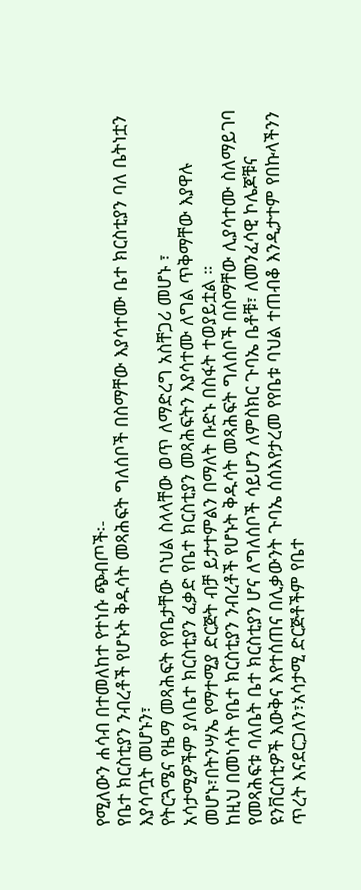የሚለውን ሐሳብ በተመለከተ የተነሱ ጭብጦች፡-
የቤተ ክርስቲያን ንብረቶች የሆኑት ቅዱሳት መጻሕፍት ግለሰቦች በስማቸው እያሳተሙ ቤተ ክርስቲያን ባለ ቤትነቷን እያሳጧት መሆኑን፣
የትርጓሜና የዜማ መጻሕፍት የየቤታቸው ባህል ስላላቸው ወጥ ለማድረግ አስቸጋሪ መሆኑ ፣
አሳታሚዎችም ያለቤተ ክርስቲያን ፈቃድ የቤተ ክርስቲያን መጻሕፍትን እያሳተሙ ለግል ጥቅማቸው እያዋሉ መሆኑ፣በትንሣኤ የማተሚያ ድርጅት ብቻ ይታተምልን በማለት ቡድኑ በስፋት ተወያይቷል ።
ከዚህ በመነሳት የቤተ ክርስቲያን ንብረቶች የሆኑት ቅዱሳት መጻሕፍት ግለሰቦች በስማቸው ሊያሳተሙ ስለማይገባ የመጻሕፍቱ ባለቤት ቤተ ክርስቲያን ሆና ለግለሰቦች ሳይሆን ለምስክር ጉባኤ ቤቶቹ፣ ለመንፈሳዊ ኮሌጆቹና ዩንቨርስቲዎች እውቅና እየተሰጠና በሊቃውንት ጉባኤ ሰሰእየታረመ የየቤቱ ባህል ተጠብቆ እንዲታተም የበኩላችንን ጥረት እናደርጋለን፣አሳታሚ ድርጅቶችም የቤተ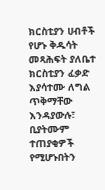ክርስቲያን ሀብቶች የሆኑ ቅዱሳት መጻሕፍት ያለቤተ ክርስቲያን ፈቃድ እያሳተሙ ለግል ጥቅማቸው እንዳያውሉ፣ ቢያትሙም ተጠያቂዎች የሚሆኑበትን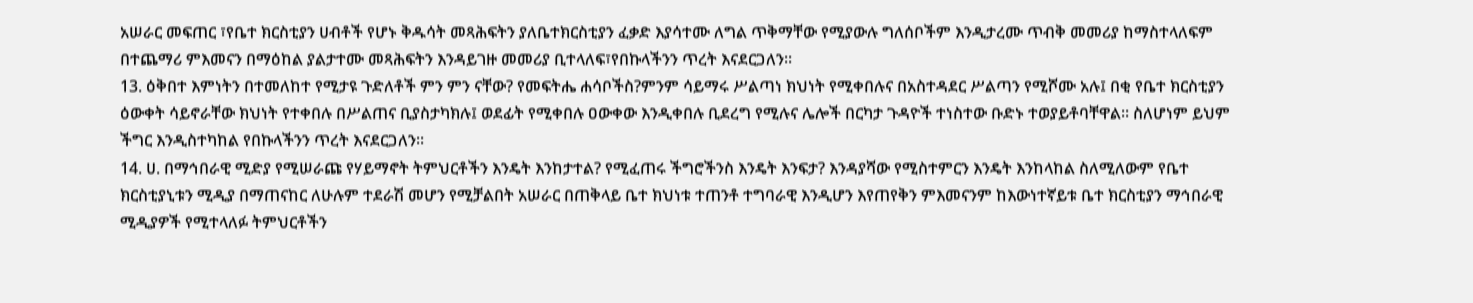አሠራር መፍጠር ፣የቤተ ክርስቲያን ሀብቶች የሆኑ ቅዱሳት መጻሕፍትን ያለቤተክርስቲያን ፈቃድ እያሳተሙ ለግል ጥቅማቸው የሚያውሉ ግለሰቦችም እንዲታረሙ ጥብቅ መመሪያ ከማስተላለፍም በተጨማሪ ምእመናን በማዕከል ያልታተሙ መጻሕፍትን እንዳይገዙ መመሪያ ቢተላለፍ፣የበኩላችንን ጥረት እናደርጋለን።
13. ዕቅበተ እምነትን በተመለከተ የሚታዩ ጉድለቶች ምን ምን ናቸው? የመፍትሔ ሐሳቦችስ?ምንም ሳይማሩ ሥልጣነ ክህነት የሚቀበሉና በአስተዳደር ሥልጣን የሚሾሙ አሉ፤ በቂ የቤተ ክርስቲያን ዕውቀት ሳይኖራቸው ክህነት የተቀበሉ በሥልጠና ቢያስታካክሉ፤ ወደፊት የሚቀበሉ ዐውቀው እንዲቀበሉ ቢደረግ የሚሉና ሌሎች በርካታ ጉዳዮች ተነስተው ቡድኑ ተወያይቶባቸዋል። ስለሆነም ይህም ችግር እንዲስተካከል የበኩላችንን ጥረት እናደርጋለን፡፡
14. ሀ. በማኅበራዊ ሚድያ የሚሠራጩ የሃይማኖት ትምህርቶችን እንዴት እንከታተል? የሚፈጠሩ ችግሮችንስ እንዴት እንፍታ? እንዳያሻው የሚስተምርን እንዴት እንከላከል ስለሚለውም የቤተ ክርስቲያኒቱን ሚዲያ በማጠናከር ለሁሉም ተደራሽ መሆን የሚቻልበት አሠራር በጠቅላይ ቤተ ክህነቱ ተጠንቶ ተግባራዊ እንዲሆን እየጠየቅን ምእመናንም ከእውነተኛይቱ ቤተ ክርስቲያን ማኅበራዊ ሚዲያዎች የሚተላለፉ ትምህርቶችን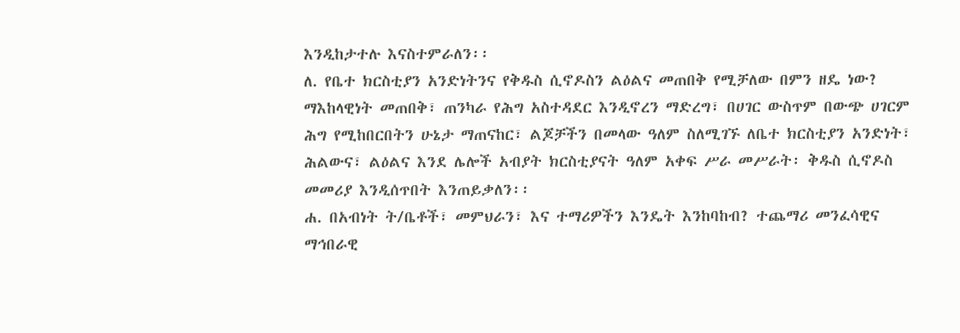እንዲከታተሉ እናስተምራለን፡፡
ለ. የቤተ ክርስቲያን አንድነትንና የቅዱስ ሲኖዶስን ልዕልና መጠበቅ የሚቻለው በምን ዘዴ ነው? ማእከላዊነት መጠበቅ፣ ጠንካራ የሕግ አስተዳደር እንዲኖረን ማድረግ፣ በሀገር ውስጥም በውጭ ሀገርም ሕግ የሚከበርበትን ሁኔታ ማጠናከር፣ ልጆቻችን በመላው ዓለም ስለሚገኙ ለቤተ ክርስቲያን አንድነት፣ ሕልውና፣ ልዕልና እንደ ሌሎች አብያት ክርስቲያናት ዓለም አቀፍ ሥራ መሥራት፡ ቅዱስ ሲኖዶስ መመሪያ እንዲሰጥበት እንጠይቃለን፡፡
ሐ. በአብነት ት/ቤቶች፣ መምህራን፣ እና ተማሪዎችን እንዴት እንከባከብ? ተጨማሪ መንፈሳዊና ማኅበራዊ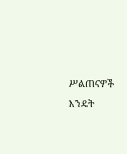ሥልጠናዎች እንዴት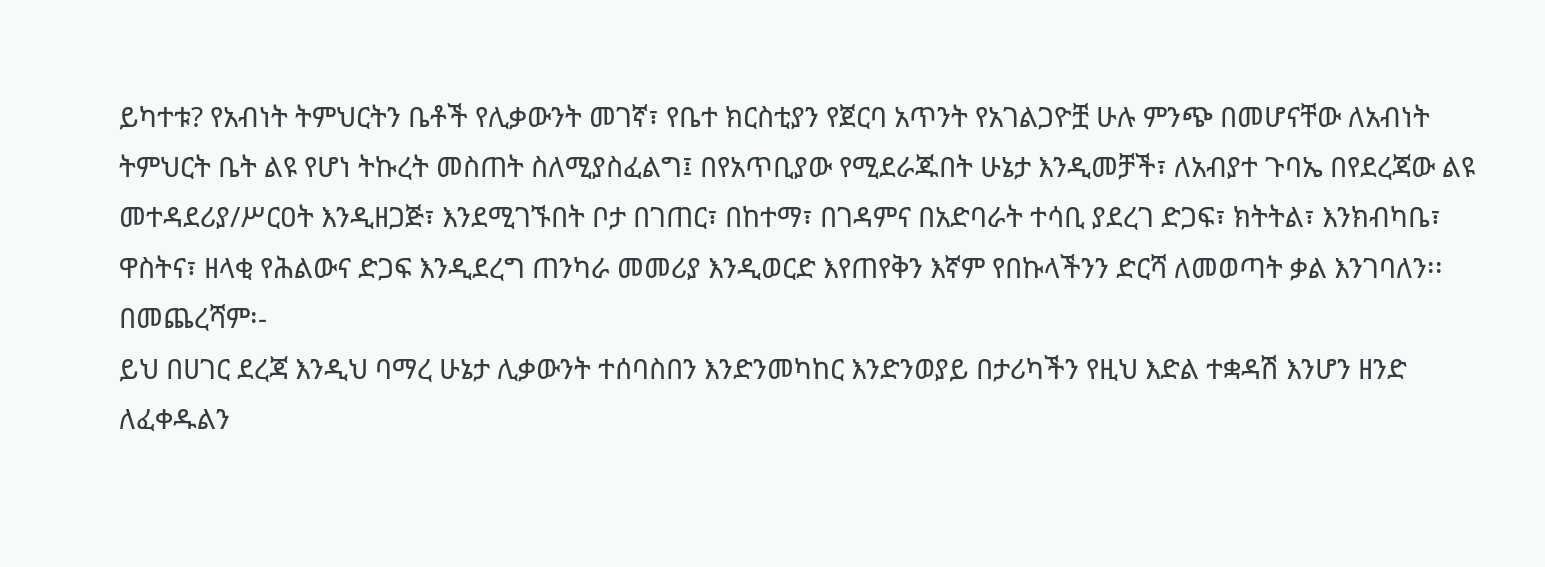ይካተቱ? የአብነት ትምህርትን ቤቶች የሊቃውንት መገኛ፣ የቤተ ክርስቲያን የጀርባ አጥንት የአገልጋዮቿ ሁሉ ምንጭ በመሆናቸው ለአብነት ትምህርት ቤት ልዩ የሆነ ትኩረት መስጠት ስለሚያስፈልግ፤ በየአጥቢያው የሚደራጁበት ሁኔታ እንዲመቻች፣ ለአብያተ ጉባኤ በየደረጃው ልዩ መተዳደሪያ/ሥርዐት እንዲዘጋጅ፣ እንደሚገኙበት ቦታ በገጠር፣ በከተማ፣ በገዳምና በአድባራት ተሳቢ ያደረገ ድጋፍ፣ ክትትል፣ እንክብካቤ፣ ዋስትና፣ ዘላቂ የሕልውና ድጋፍ እንዲደረግ ጠንካራ መመሪያ እንዲወርድ እየጠየቅን እኛም የበኩላችንን ድርሻ ለመወጣት ቃል እንገባለን፡፡
በመጨረሻም፡-
ይህ በሀገር ደረጃ እንዲህ ባማረ ሁኔታ ሊቃውንት ተሰባስበን እንድንመካከር እንድንወያይ በታሪካችን የዚህ እድል ተቋዳሽ እንሆን ዘንድ ለፈቀዱልን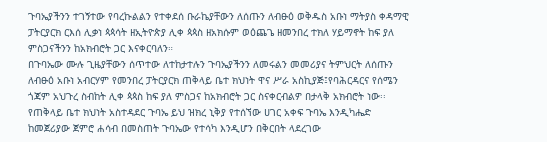ጉባኤያችንን ተገኝተው የባረኩልልን የተቀደሰ ቡራኬያቸውን ለሰጡን ለብፁዕ ወቅዱስ አቡነ ማትያስ ቀዳማዊ ፓትርያርክ ርእሰ ሊቃነ ጳጳሳት ዘኢትዮጵያ ሊቀ ጳጳስ ዘአክሱም ወዕጨጌ ዘመንበረ ተክለ ሃይማኖት ከፍ ያለ ምስጋናችንን ከአክብሮት ጋር እናቀርባለን።
በጉባኤው ሙሉ ጊዜያቸውን ሰጥተው ለተከታተሉን ጉባኤያችንን ለመሩልን መመሪያና ትምህርት ለሰጡን ለብፁዕ አቡነ አብርሃም የመንበረ ፓትርያርክ ጠቅላይ ቤተ ክህነት ዋና ሥራ አስኪያጅ፤የባሕርዳርና የሰሜን ጎጃም አህጉረ ስብከት ሊቀ ጳጳስ ከፍ ያለ ምስጋና ከአክብሮት ጋር ስናቀርብልዎ በታላቅ አክብሮት ነው፡፡
የጠቅላይ ቤተ ክህነት አስተዳደር ጉባኤ ይህ ዝክረ ኒቅያ የተሰኘው ሀገር አቀፍ ጉባኤ እንዲካሔድ ከመጀሪያው ጀምሮ ሐሳብ በመስጠት ጉባኤው የተሳካ እንዲሆን በቅርበት ላደረገው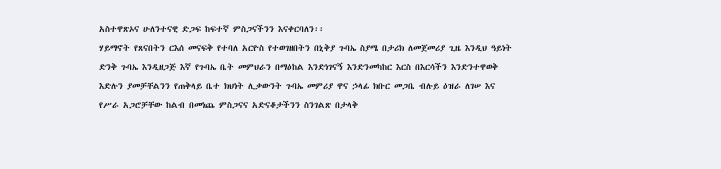አስተዋጽኦና ሁለንተናዊ ድጋፍ ከፍተኛ ምስጋናችንን እናቀርባለን፡፡
ሃይማኖት የጸናበትን ርእሰ መናፍቅ የተባለ አርዮስ የተወገዘበትን በኒቅያ ጉባኤ ስያሜ በታሪክ ለመጀመሪያ ጊዜ እንዲህ ዓይነት ድንቅ ጉባኤ እንዲዘጋጅ እኛ የጉባኤ ቤት መምህራን በማዕከል እንድነገናኝ እንድንመካከር እርስ በእርሳችን እንድንተዋወቅ እድሉን ያመቻቸልንን የጠቅላይ ቤተ ክህነት ሊቃውንት ጉባኤ መምሪያ ዋና ኃላፊ ክቡር መጋቤ ብሉይ ዕዝራ ለገሠ እና የሥራ አጋሮቻቸው ከልብ በመነጨ ምስጋናና አድናቆታችንን ስንገልጽ በታላቅ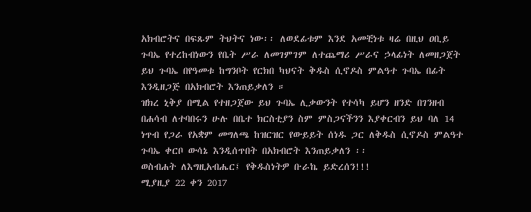አክብሮትና በፍጹም ትህትና ነው፡፡ ለወደፊቱም እንደ አመቺነቱ ዛሬ በዚህ ዐቢይ ጉባኤ የተረከብነውን የቤት ሥራ ለመገምገም ለተጨማሪ ሥራና ኃላፊነት ለመዘጋጀት ይህ ጉባኤ በየዓመቱ ከግንቦት የርክበ ካህናት ቅዱስ ሲኖዶስ ምልዓተ ጉባኤ በፊት እንዲዘጋጅ በአክብሮት እንጠይቃለን ።
ዝክረ ኒቅያ በሚል የተዘጋጀው ይህ ጉባኤ ሊቃውንት የተሳካ ይሆን ዘንድ በገንዘብ በሐሳብ ለተባበሩን ሁሉ በቤተ ክርስቲያን ስም ምስጋናችንን እያቀርብን ይህ ባለ 14 ነጥብ የጋራ የአቋም መግለጫ ከዝርዝር የውይይት ሰነዱ ጋር ለቅዱስ ሲኖዶስ ምልዓተ ጉባኤ ቀርቦ ውሳኔ እንዲሰጥበት በአክብሮት እንጠይቃለን ፡፡
ወስብሐት ለእግዚአብሔር፤ የቅዱስነትዎ ቡራኬ ይድረሰን!!!
ሚያዚያ 22 ቀን 2017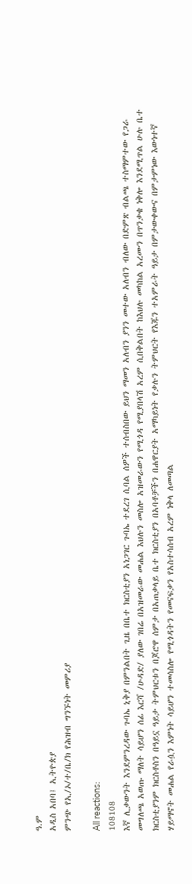ዓ.ም
አዲስ አበባ፤ ኢትዮጵያ
ምንጭ የኢ/ኦ/ተ/ቤ/ክ የሕዝብ ግንኙነት መምሪያ

All reactions:
108108
እኛ ሊቃውንት እንደምንረዳው ጉባኤ ኒቅያ በምንልበት ጊዜ በቤተ ክርስቲያን አነጋገር ጉባኤ ተደረገ ሲባል ሰዎች ተሰብስበው ይህን ማመን አለብን ያንን መተው አለብን ብለው በድምጽ ብልጫ ተስማምተው የጋራ መግለጫ አወጡ ማለት ሳይሆን ሰፊ እርሻ /ሁዳድ/ ያለው ገበሬ በአዝመራው መሐል እህሉን መስሎ አዝመራውን የሚጎዳ የሚያበላሽ አረም ሲበቅልበት ከእህሉ መካከል አረሙን በጥንቃቄ ነቅሎ እንደሚጥል ሁሉ ቤተ ክርስቲያንም ክርስቶስን በዓይኗ ዓይታ ትምህርቱን በጆሮዋ ሰምታ በአጠቃላይ ቤተ ክርስቲያን በአባቶቻችን በሐዋርያት አማካይነት የቃሉን ትምህርት የእጁን ተአምራት ዓይታ በምታውቀውና በምታምነው እውነተኛ ሃይማኖት መሐል የራሷን እምነት ሳይሆን ተመሳስሎ የሚጎዳትን የመናፍቃን የአስተሳሰብ አረም ነቅላ ለመጣል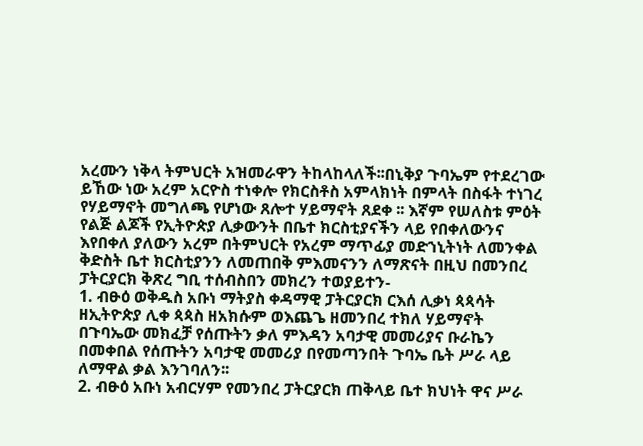አረሙን ነቅላ ትምህርት አዝመራዋን ትከላከላለች፡፡በኒቅያ ጉባኤም የተደረገው ይኸው ነው አረም አርዮስ ተነቀሎ የክርስቶስ አምላክነት በምላት በስፋት ተነገረ የሃይማኖት መግለጫ የሆነው ጸሎተ ሃይማኖት ጸደቀ ፡፡ እኛም የሠለስቱ ምዕት የልጅ ልጆች የኢትዮጵያ ሊቃውንት በቤተ ክርስቲያናችን ላይ የበቀለውንና እየበቀለ ያለውን አረም በትምህርት የአረም ማጥፊያ መድኀኒትነት ለመንቀል ቅድስት ቤተ ክርስቲያንን ለመጠበቅ ምእመናንን ለማጽናት በዚህ በመንበረ ፓትርያርክ ቅጽረ ግቢ ተሰብስበን መክረን ተወያይተን-
1. ብፁዕ ወቅዱስ አቡነ ማትያስ ቀዳማዊ ፓትርያርክ ርእሰ ሊቃነ ጳጳሳት ዘኢትዮጵያ ሊቀ ጳጳስ ዘአክሱም ወእጨጌ ዘመንበረ ተክለ ሃይማኖት በጉባኤው መክፈቻ የሰጡትን ቃለ ምእዳን አባታዊ መመሪያና ቡራኬን በመቀበል የሰጡትን አባታዊ መመሪያ በየመጣንበት ጉባኤ ቤት ሥራ ላይ ለማዋል ቃል እንገባለን፡፡
2. ብፁዕ አቡነ አብርሃም የመንበረ ፓትርያርክ ጠቅላይ ቤተ ክህነት ዋና ሥራ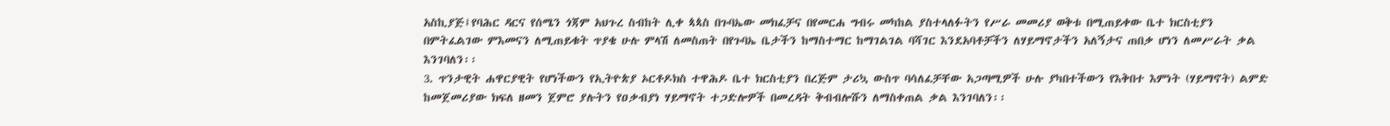አስኪያጅ፤የባሕር ዳርና የሰሜን ጎጃም አህጉረ ስብከት ሊቀ ጳጳስ በጉባኤው መክፈቻና በየመርሐ ግብሩ መካከል ያስተላለፉትን የሥራ መመሪያ ወቅቱ በሚጠይቀው ቤተ ክርስቲያን በምትፈልገው ምእመናን ለሚጠይቁት ጥያቄ ሁሉ ምላሽ ለመስጠት በየጉባኤ ቤታችን ከማስተማር ከማገልገል ባሻገር እንደአባቶቻችን ለሃይማኖታችን አለኝታና ጠበቃ ሆነን ለመሥራት ቃል እንገባለን፡፡
3. ጥንታዊት ሐዋርያዊት የሆነችውን የኢትዮጵያ ኦርቶዶክስ ተዋሕዶ ቤተ ክርስቲያን በረጅም ታሪኳ ውስጥ ባሳለፈቻቸው አጋጣሚዎች ሁሉ ያካበተችውን የእቅበተ እምነት (ሃይማኖት) ልምድ ከመጀመሪያው ክፍለ ዘመን ጀምሮ ያሉትን የዐቃብያነ ሃይማኖት ተጋድሎዎች በመረዳት ቅብብሎሹን ለማስቀጠል ቃል እንገባለን፡፡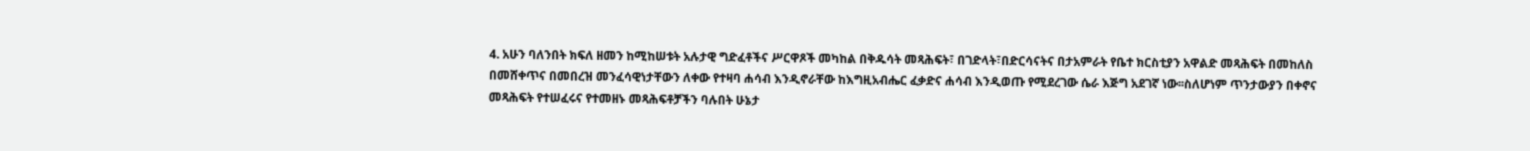4. አሁን ባለንበት ክፍለ ዘመን ከሚከሠቱት አሉታዊ ግድፈቶችና ሥርዋጾች መካከል በቅዱሳት መጻሕፍት፣ በገድላት፣በድርሳናትና በታአምራት የቤተ ክርስቲያን አዋልድ መጻሕፍት በመከለስ በመሸቀጥና በመበረዝ መንፈሳዊነታቸውን ለቀው የተዛባ ሐሳብ እንዲኖራቸው ከእግዚአብሔር ፈቃድና ሐሳብ እንዲወጡ የሚደረገው ሴራ እጅግ አደገኛ ነው፡፡ስለሆነም ጥንታውያን በቀኖና መጻሕፍት የተሠፈሩና የተመዘኑ መጻሕፍቶቻችን ባሉበት ሁኔታ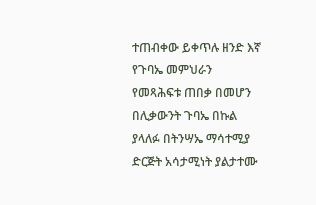ተጠብቀው ይቀጥሉ ዘንድ እኛ የጉባኤ መምህራን የመጻሕፍቱ ጠበቃ በመሆን በሊቃውንት ጉባኤ በኩል ያላለፉ በትንሣኤ ማሳተሚያ ድርጅት አሳታሚነት ያልታተሙ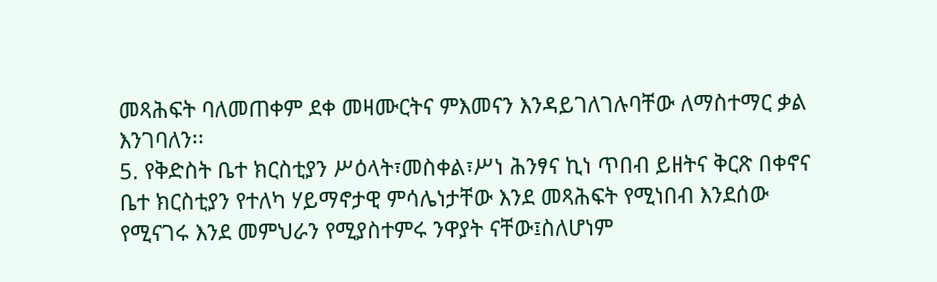መጻሕፍት ባለመጠቀም ደቀ መዛሙርትና ምእመናን እንዳይገለገሉባቸው ለማስተማር ቃል እንገባለን፡፡
5. የቅድስት ቤተ ክርስቲያን ሥዕላት፣መስቀል፣ሥነ ሕንፃና ኪነ ጥበብ ይዘትና ቅርጽ በቀኖና ቤተ ክርስቲያን የተለካ ሃይማኖታዊ ምሳሌነታቸው እንደ መጻሕፍት የሚነበብ እንደሰው የሚናገሩ እንደ መምህራን የሚያስተምሩ ንዋያት ናቸው፤ስለሆነም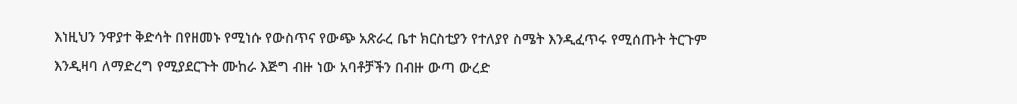እነዚህን ንዋያተ ቅድሳት በየዘመኑ የሚነሱ የውስጥና የውጭ አጽራረ ቤተ ክርስቲያን የተለያየ ስሜት እንዲፈጥሩ የሚሰጡት ትርጉም እንዲዛባ ለማድረግ የሚያደርጉት ሙከራ እጅግ ብዙ ነው አባቶቻችን በብዙ ውጣ ውረድ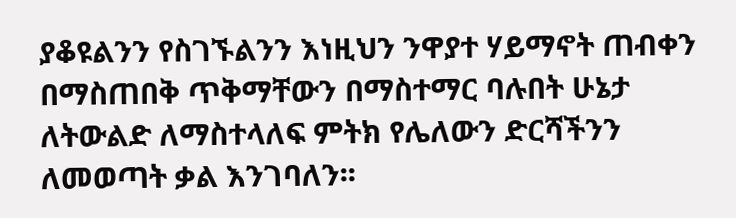ያቆዩልንን የስገኙልንን እነዚህን ንዋያተ ሃይማኖት ጠብቀን በማስጠበቅ ጥቅማቸውን በማስተማር ባሉበት ሁኔታ ለትውልድ ለማስተላለፍ ምትክ የሌለውን ድርሻችንን ለመወጣት ቃል እንገባለን፡፡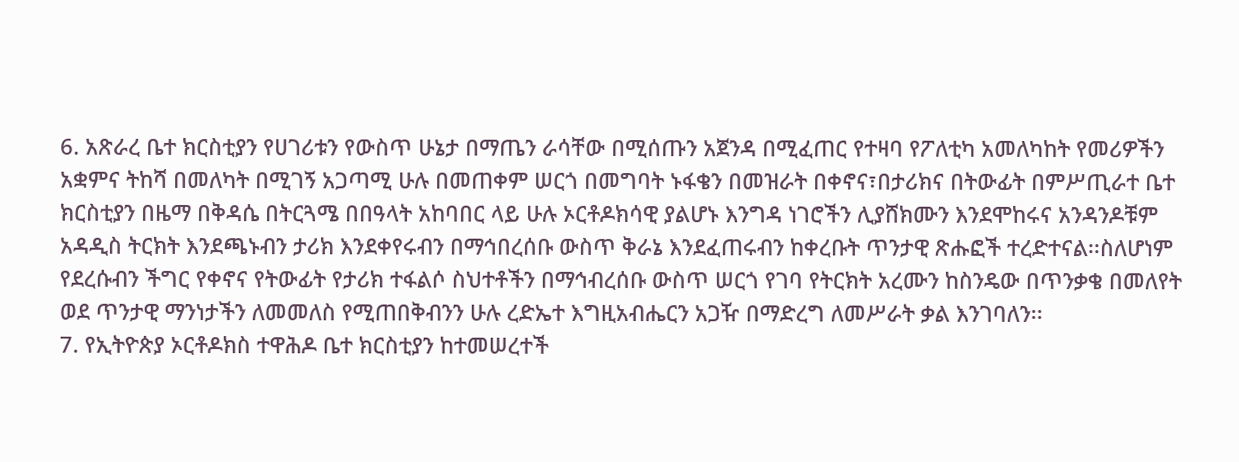6. አጽራረ ቤተ ክርስቲያን የሀገሪቱን የውስጥ ሁኔታ በማጤን ራሳቸው በሚሰጡን አጀንዳ በሚፈጠር የተዛባ የፖለቲካ አመለካከት የመሪዎችን አቋምና ትከሻ በመለካት በሚገኝ አጋጣሚ ሁሉ በመጠቀም ሠርጎ በመግባት ኑፋቄን በመዝራት በቀኖና፣በታሪክና በትውፊት በምሥጢራተ ቤተ ክርስቲያን በዜማ በቅዳሴ በትርጓሜ በበዓላት አከባበር ላይ ሁሉ ኦርቶዶክሳዊ ያልሆኑ እንግዳ ነገሮችን ሊያሸክሙን እንደሞከሩና አንዳንዶቹም አዳዲስ ትርክት እንደጫኑብን ታሪክ እንደቀየሩብን በማኅበረሰቡ ውስጥ ቅራኔ እንደፈጠሩብን ከቀረቡት ጥንታዊ ጽሑፎች ተረድተናል፡፡ስለሆነም የደረሱብን ችግር የቀኖና የትውፊት የታሪክ ተፋልሶ ስህተቶችን በማኅብረሰቡ ውስጥ ሠርጎ የገባ የትርክት አረሙን ከስንዴው በጥንቃቄ በመለየት ወደ ጥንታዊ ማንነታችን ለመመለስ የሚጠበቅብንን ሁሉ ረድኤተ እግዚአብሔርን አጋዥ በማድረግ ለመሥራት ቃል እንገባለን፡፡
7. የኢትዮጵያ ኦርቶዶክስ ተዋሕዶ ቤተ ክርስቲያን ከተመሠረተች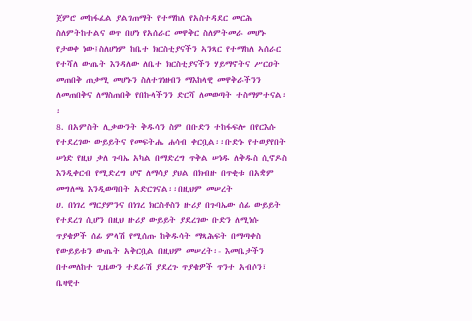ጀምሮ መከፋፈል ያልገጠማት የተማከለ የአስተዳደር መርሕ ስለምትከተልና ወጥ በሆነ የአሰራር መዋቅር ስለምትመራ መሆኑ የታወቀ ነው፤ስለሆነም ከቤተ ክርስቲያናችን ኣንጻር የተማከለ ኣሰራር የተሻለ ውጤት እንዳለው ለቤተ ክርስቲያናችን ሃይማኖትና ሥርዐት መጠበቅ ጠቃሚ መሆኑን ስለተገነዘብን ማእከላዊ መዋቅራችንን ለመጠበቅና ለማስጠበቅ የበኩላችንን ድርሻ ለመወጣት ተስማምተናል፡፡
8. በአምስት ሊቃውንት ቅዱሳን ስም በቡድን ተከፋፍሎ በየርእሱ የተደረገው ውይይትና የመፍትሔ ሐሳብ ቀርቧል፡፡ቡድኑ የተወያየበት ሠነድ የዚህ ቃለ ጉባኤ አካል በማድረግ ጥቅል ሠነዱ ለቅዱስ ሲኖዶስ እንዲቀርብ የሚድረግ ሆኖ ለማሳያ ያህል በክብዙ በጥቂቱ በአቋም መግለጫ እንዲወጣበት አድርገናል፡፡በዚህም መሠረት
ሀ. በነገረ ማርያምንና በነገረ ክርስቶስን ዙሪያ በጉባኤው ሰፊ ውይይት የተደረገ ሲሆን በዚህ ዙሪያ ውይይት ያደረገው ቡድን ለሚነሱ ጥያቄዎች ሰፊ ምላሽ የሚሰጡ ከቅዱሳት ማጻሕፍት በማጣቀስ የውይይቱን ውጤት አቅርቧል በዚህም መሠረት፡- እመቤታችን በተመለከተ ጊዜውን ተደራሽ ያደረጉ ጥያቄዎች ጥንተ አብሶን፣ ቤዛዊተ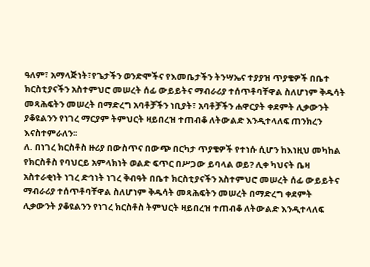ዓለም፣ አማላጅነት፣የጌታችን ወንድሞችና የእመቤታችን ትንሣኤና ተያያዝ ጥያቄዎች በቤተ ክርስቲያናችን አስተምህሮ መሠረት ሰፊ ውይይትና ማብራሪያ ተሰጥቶባቸዋል ስለሆነም ቅዱሳት መጻሕፍትን መሠረት በማድረግ አባቶቻችን ነቢያት፣ አባቶቻችን ሐዋርያት ቀደምት ሊቃውንት ያቆዩልንን የነገረ ማርያም ትምህርት ዛይበረዝ ተጠብቆ ለትውልድ እንዲተላለፍ ጠንክረን እናስተምራለን፡፡
ለ. በነገረ ክርስቶስ ዙሪያ በውስጥና በውጭ በርካታ ጥያቄዎች የተነሱ ሲሆን ከእነዚህ መካከል የክርስቶስ የባህርይ አምላክነት ወልድ ፍጥር በሥጋው ይባላል ወይ? ሊቀ ካህናት ቤዛ አስተራቂነት ነገረ ድኅነት ነገረ ቅብዓት በቤተ ክርስቲያናችን አስተምህሮ መሠረት ሰፊ ውይይትና ማብራሪያ ተሰጥቶባቸዋል ስለሆነም ቅዱሳት መጻሕፍትን መሠረት በማድረግ ቀደምት ሊቃውንት ያቆዩልንን የነገረ ክርስቶስ ትምህርት ዛይበረዝ ተጠብቆ ለትውልድ እንዲተላለፍ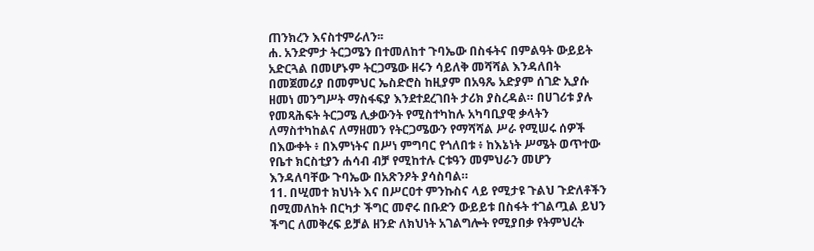ጠንክረን እናስተምራለን፡፡
ሐ. አንድምታ ትርጋሜን በተመለከተ ጉባኤው በስፋትና በምልዓት ውይይት አድርጓል በመሆኑም ትርጋሜው ዘሩን ሳይለቅ መሻሻል እንዳለበት በመጀመሪያ በመምህር ኤስድሮስ ከዚያም በአዓጼ አድያም ሰገድ ኢያሱ ዘመነ መንግሥት ማስፋፍያ እንደተደረገበት ታሪክ ያስረዳል። በሀገሪቱ ያሉ የመጻሕፍት ትርጋሜ ሊቃውንት የሚስተካከሉ አካባቢያዊ ቃላትን ለማስተካከልና ለማዘመን የትርጋሜውን የማሻሻል ሥራ የሚሠሩ ሰዎች በእውቀት ፥ በእምነትና በሥነ ምግባር የጎለበቱ ፥ ከእኔነት ሥሜት ወጥተው የቤተ ክርስቲያን ሐሳብ ብቻ የሚከተሉ ርቱዓን መምህራን መሆን እንዳለባቸው ጉባኤው በአጽንዖት ያሳስባል።
11. በሢመተ ክህነት እና በሥርዐተ ምንኩስና ላይ የሚታዩ ጉልህ ጉድለቶችን በሚመለከት በርካታ ችግር መኖሩ በቡድን ውይይቱ በስፋት ተገልጧል ይህን ችግር ለመቅረፍ ይቻል ዘንድ ለክህነት አገልግሎት የሚያበቃ የትምህረት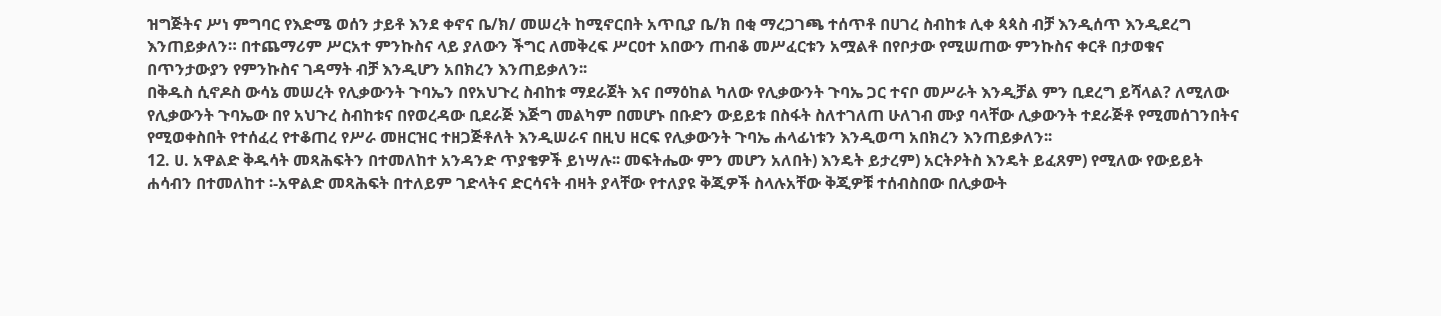ዝግጅትና ሥነ ምግባር የእድሜ ወሰን ታይቶ እንደ ቀኖና ቤ/ክ/ መሠረት ከሚኖርበት አጥቢያ ቤ/ክ በቂ ማረጋገጫ ተሰጥቶ በሀገረ ስብከቱ ሊቀ ጳጳስ ብቻ እንዲሰጥ እንዲደረግ እንጠይቃለን። በተጨማሪም ሥርአተ ምንኩስና ላይ ያለውን ችግር ለመቅረፍ ሥርዐተ አበውን ጠብቆ መሥፈርቱን አሟልቶ በየቦታው የሚሠጠው ምንኩስና ቀርቶ በታወቁና በጥንታውያን የምንኩስና ገዳማት ብቻ እንዲሆን አበክረን እንጠይቃለን፡፡
በቅዱስ ሲኖዶስ ውሳኔ መሠረት የሊቃውንት ጉባኤን በየአህጉረ ስብከቱ ማደራጀት እና በማዕከል ካለው የሊቃውንት ጉባኤ ጋር ተናቦ መሥራት እንዲቻል ምን ቢደረግ ይሻላል? ለሚለው የሊቃውንት ጉባኤው በየ አህጉረ ስብከቱና በየወረዳው ቢደራጅ እጅግ መልካም በመሆኑ በቡድን ውይይቱ በስፋት ስለተገለጠ ሁለገብ ሙያ ባላቸው ሊቃውንት ተደራጅቶ የሚመሰገንበትና የሚወቀስበት የተሰፈረ የተቆጠረ የሥራ መዘርዝር ተዘጋጅቶለት እንዲሠራና በዚህ ዘርፍ የሊቃውንት ጉባኤ ሐላፊነቱን እንዲወጣ አበክረን እንጠይቃለን፡፡
12. ሀ. አዋልድ ቅዱሳት መጻሕፍትን በተመለከተ አንዳንድ ጥያቄዎች ይነሣሉ፡፡ መፍትሔው ምን መሆን አለበት) እንዴት ይታረም) አርትዖትስ እንዴት ይፈጸም) የሚለው የውይይት ሐሳብን በተመለከተ ፡-አዋልድ መጻሕፍት በተለይም ገድላትና ድርሳናት ብዛት ያላቸው የተለያዩ ቅጂዎች ስላሉአቸው ቅጂዎቹ ተሰብስበው በሊቃውት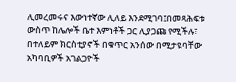ሊመረመሩና እውነተኛው ሊለይ እንደሚገባ፤በመጻሕፍቱ ውስጥ ከሌሎች ቤተ እምነቶች ጋር ሊያጋጩ የሚችሉ፣ በተለይም ክርስቲያኖች በቁጥር አንሰው በሚታዩባቸው አካባቢዎች አገልጋዮች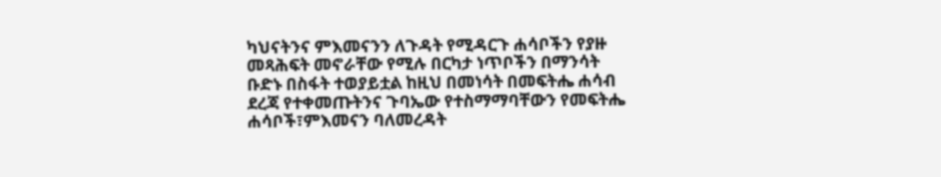ካህናትንና ምእመናንን ለጉዳት የሚዳርጉ ሐሳቦችን የያዙ መጻሕፍት መኖራቸው የሚሉ በርካታ ነጥቦችን በማንሳት ቡድኑ በስፋት ተወያይቷል ከዚህ በመነሳት በመፍትሔ ሐሳብ ደረጃ የተቀመጡትንና ጉባኤው የተስማማባቸውን የመፍትሔ ሐሳቦች፣ምእመናን ባለመረዳት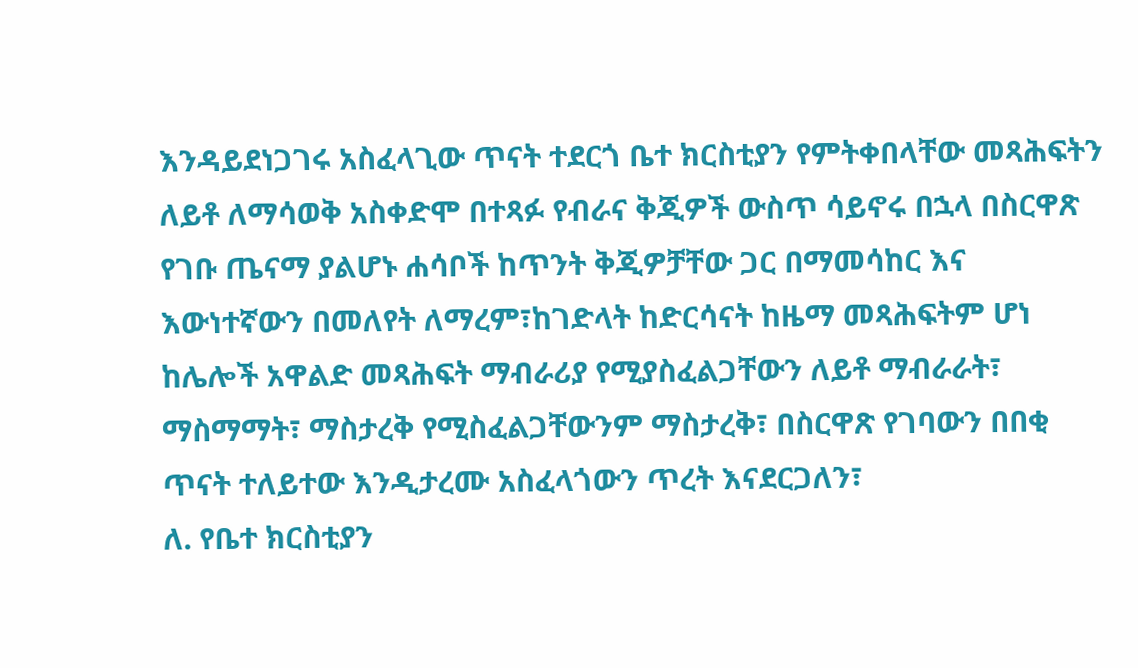እንዳይደነጋገሩ አስፈላጊው ጥናት ተደርጎ ቤተ ክርስቲያን የምትቀበላቸው መጻሕፍትን ለይቶ ለማሳወቅ አስቀድሞ በተጻፉ የብራና ቅጂዎች ውስጥ ሳይኖሩ በኋላ በስርዋጽ የገቡ ጤናማ ያልሆኑ ሐሳቦች ከጥንት ቅጂዎቻቸው ጋር በማመሳከር እና እውነተኛውን በመለየት ለማረም፣ከገድላት ከድርሳናት ከዜማ መጻሕፍትም ሆነ ከሌሎች አዋልድ መጻሕፍት ማብራሪያ የሚያስፈልጋቸውን ለይቶ ማብራራት፣ ማስማማት፣ ማስታረቅ የሚስፈልጋቸውንም ማስታረቅ፣ በስርዋጽ የገባውን በበቂ ጥናት ተለይተው እንዲታረሙ አስፈላጎውን ጥረት እናደርጋለን፣
ለ. የቤተ ክርስቲያን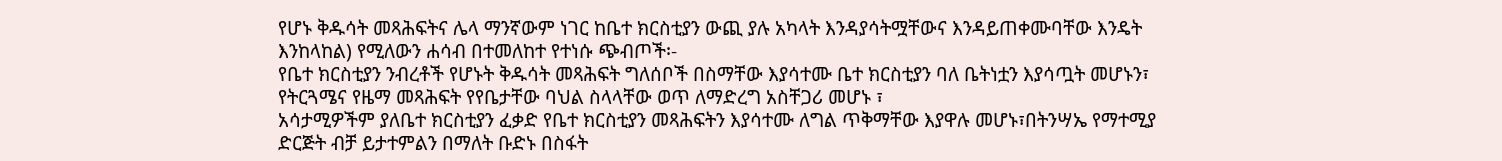የሆኑ ቅዱሳት መጻሕፍትና ሌላ ማንኛውም ነገር ከቤተ ክርስቲያን ውጪ ያሉ አካላት እንዳያሳትሟቸውና እንዳይጠቀሙባቸው እንዴት እንከላከል) የሚለውን ሐሳብ በተመለከተ የተነሱ ጭብጦች፡-
የቤተ ክርስቲያን ንብረቶች የሆኑት ቅዱሳት መጻሕፍት ግለሰቦች በስማቸው እያሳተሙ ቤተ ክርስቲያን ባለ ቤትነቷን እያሳጧት መሆኑን፣
የትርጓሜና የዜማ መጻሕፍት የየቤታቸው ባህል ስላላቸው ወጥ ለማድረግ አስቸጋሪ መሆኑ ፣
አሳታሚዎችም ያለቤተ ክርስቲያን ፈቃድ የቤተ ክርስቲያን መጻሕፍትን እያሳተሙ ለግል ጥቅማቸው እያዋሉ መሆኑ፣በትንሣኤ የማተሚያ ድርጅት ብቻ ይታተምልን በማለት ቡድኑ በስፋት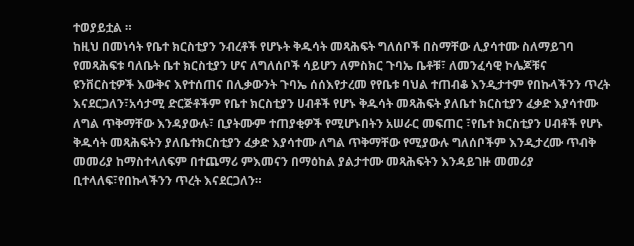ተወያይቷል ።
ከዚህ በመነሳት የቤተ ክርስቲያን ንብረቶች የሆኑት ቅዱሳት መጻሕፍት ግለሰቦች በስማቸው ሊያሳተሙ ስለማይገባ የመጻሕፍቱ ባለቤት ቤተ ክርስቲያን ሆና ለግለሰቦች ሳይሆን ለምስክር ጉባኤ ቤቶቹ፣ ለመንፈሳዊ ኮሌጆቹና ዩንቨርስቲዎች እውቅና እየተሰጠና በሊቃውንት ጉባኤ ሰሰእየታረመ የየቤቱ ባህል ተጠብቆ እንዲታተም የበኩላችንን ጥረት እናደርጋለን፣አሳታሚ ድርጅቶችም የቤተ ክርስቲያን ሀብቶች የሆኑ ቅዱሳት መጻሕፍት ያለቤተ ክርስቲያን ፈቃድ እያሳተሙ ለግል ጥቅማቸው እንዳያውሉ፣ ቢያትሙም ተጠያቂዎች የሚሆኑበትን አሠራር መፍጠር ፣የቤተ ክርስቲያን ሀብቶች የሆኑ ቅዱሳት መጻሕፍትን ያለቤተክርስቲያን ፈቃድ እያሳተሙ ለግል ጥቅማቸው የሚያውሉ ግለሰቦችም እንዲታረሙ ጥብቅ መመሪያ ከማስተላለፍም በተጨማሪ ምእመናን በማዕከል ያልታተሙ መጻሕፍትን እንዳይገዙ መመሪያ ቢተላለፍ፣የበኩላችንን ጥረት እናደርጋለን።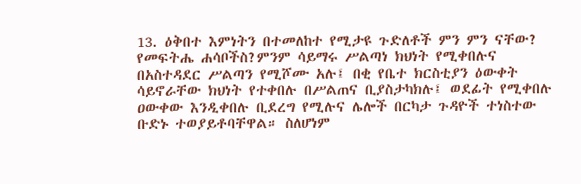13. ዕቅበተ እምነትን በተመለከተ የሚታዩ ጉድለቶች ምን ምን ናቸው? የመፍትሔ ሐሳቦችስ?ምንም ሳይማሩ ሥልጣነ ክህነት የሚቀበሉና በአስተዳደር ሥልጣን የሚሾሙ አሉ፤ በቂ የቤተ ክርስቲያን ዕውቀት ሳይኖራቸው ክህነት የተቀበሉ በሥልጠና ቢያስታካክሉ፤ ወደፊት የሚቀበሉ ዐውቀው እንዲቀበሉ ቢደረግ የሚሉና ሌሎች በርካታ ጉዳዮች ተነስተው ቡድኑ ተወያይቶባቸዋል። ስለሆነም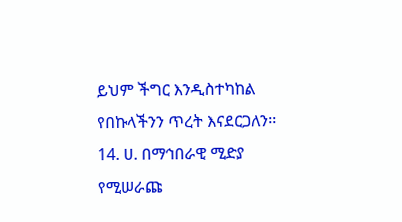ይህም ችግር እንዲስተካከል የበኩላችንን ጥረት እናደርጋለን፡፡
14. ሀ. በማኅበራዊ ሚድያ የሚሠራጩ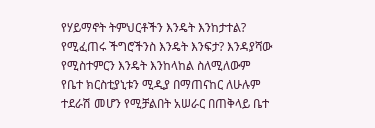የሃይማኖት ትምህርቶችን እንዴት እንከታተል? የሚፈጠሩ ችግሮችንስ እንዴት እንፍታ? እንዳያሻው የሚስተምርን እንዴት እንከላከል ስለሚለውም የቤተ ክርስቲያኒቱን ሚዲያ በማጠናከር ለሁሉም ተደራሽ መሆን የሚቻልበት አሠራር በጠቅላይ ቤተ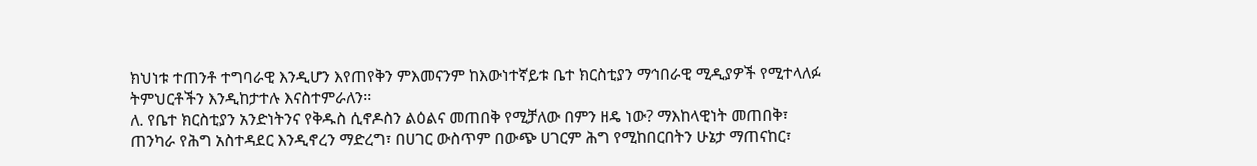ክህነቱ ተጠንቶ ተግባራዊ እንዲሆን እየጠየቅን ምእመናንም ከእውነተኛይቱ ቤተ ክርስቲያን ማኅበራዊ ሚዲያዎች የሚተላለፉ ትምህርቶችን እንዲከታተሉ እናስተምራለን፡፡
ለ. የቤተ ክርስቲያን አንድነትንና የቅዱስ ሲኖዶስን ልዕልና መጠበቅ የሚቻለው በምን ዘዴ ነው? ማእከላዊነት መጠበቅ፣ ጠንካራ የሕግ አስተዳደር እንዲኖረን ማድረግ፣ በሀገር ውስጥም በውጭ ሀገርም ሕግ የሚከበርበትን ሁኔታ ማጠናከር፣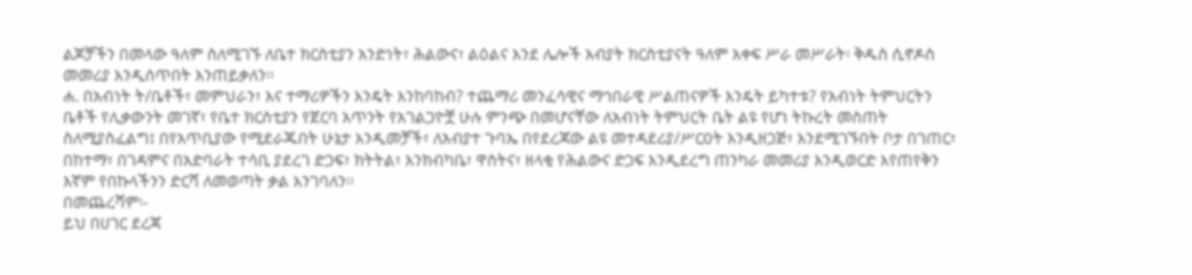ልጆቻችን በመላው ዓለም ስለሚገኙ ለቤተ ክርስቲያን አንድነት፣ ሕልውና፣ ልዕልና እንደ ሌሎች አብያት ክርስቲያናት ዓለም አቀፍ ሥራ መሥራት፡ ቅዱስ ሲኖዶስ መመሪያ እንዲሰጥበት እንጠይቃለን፡፡
ሐ. በአብነት ት/ቤቶች፣ መምህራን፣ እና ተማሪዎችን እንዴት እንከባከብ? ተጨማሪ መንፈሳዊና ማኅበራዊ ሥልጠናዎች እንዴት ይካተቱ? የአብነት ትምህርትን ቤቶች የሊቃውንት መገኛ፣ የቤተ ክርስቲያን የጀርባ አጥንት የአገልጋዮቿ ሁሉ ምንጭ በመሆናቸው ለአብነት ትምህርት ቤት ልዩ የሆነ ትኩረት መስጠት ስለሚያስፈልግ፤ በየአጥቢያው የሚደራጁበት ሁኔታ እንዲመቻች፣ ለአብያተ ጉባኤ በየደረጃው ልዩ መተዳደሪያ/ሥርዐት እንዲዘጋጅ፣ እንደሚገኙበት ቦታ በገጠር፣ በከተማ፣ በገዳምና በአድባራት ተሳቢ ያደረገ ድጋፍ፣ ክትትል፣ እንክብካቤ፣ ዋስትና፣ ዘላቂ የሕልውና ድጋፍ እንዲደረግ ጠንካራ መመሪያ እንዲወርድ እየጠየቅን እኛም የበኩላችንን ድርሻ ለመወጣት ቃል እንገባለን፡፡
በመጨረሻም፡-
ይህ በሀገር ደረጃ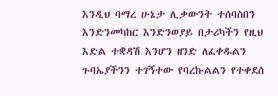እንዲህ ባማረ ሁኔታ ሊቃውንት ተሰባስበን እንድንመካከር እንድንወያይ በታሪካችን የዚህ እድል ተቋዳሽ እንሆን ዘንድ ለፈቀዱልን ጉባኤያችንን ተገኝተው የባረኩልልን የተቀደሰ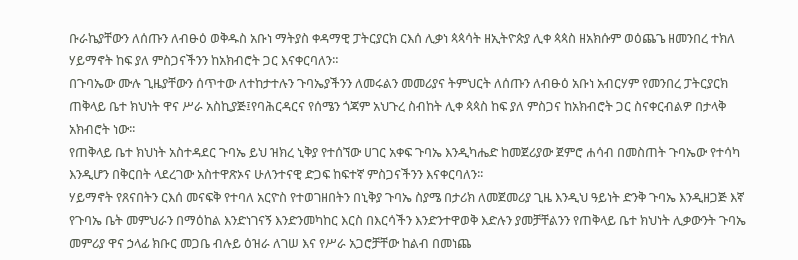ቡራኬያቸውን ለሰጡን ለብፁዕ ወቅዱስ አቡነ ማትያስ ቀዳማዊ ፓትርያርክ ርእሰ ሊቃነ ጳጳሳት ዘኢትዮጵያ ሊቀ ጳጳስ ዘአክሱም ወዕጨጌ ዘመንበረ ተክለ ሃይማኖት ከፍ ያለ ምስጋናችንን ከአክብሮት ጋር እናቀርባለን።
በጉባኤው ሙሉ ጊዜያቸውን ሰጥተው ለተከታተሉን ጉባኤያችንን ለመሩልን መመሪያና ትምህርት ለሰጡን ለብፁዕ አቡነ አብርሃም የመንበረ ፓትርያርክ ጠቅላይ ቤተ ክህነት ዋና ሥራ አስኪያጅ፤የባሕርዳርና የሰሜን ጎጃም አህጉረ ስብከት ሊቀ ጳጳስ ከፍ ያለ ምስጋና ከአክብሮት ጋር ስናቀርብልዎ በታላቅ አክብሮት ነው፡፡
የጠቅላይ ቤተ ክህነት አስተዳደር ጉባኤ ይህ ዝክረ ኒቅያ የተሰኘው ሀገር አቀፍ ጉባኤ እንዲካሔድ ከመጀሪያው ጀምሮ ሐሳብ በመስጠት ጉባኤው የተሳካ እንዲሆን በቅርበት ላደረገው አስተዋጽኦና ሁለንተናዊ ድጋፍ ከፍተኛ ምስጋናችንን እናቀርባለን፡፡
ሃይማኖት የጸናበትን ርእሰ መናፍቅ የተባለ አርዮስ የተወገዘበትን በኒቅያ ጉባኤ ስያሜ በታሪክ ለመጀመሪያ ጊዜ እንዲህ ዓይነት ድንቅ ጉባኤ እንዲዘጋጅ እኛ የጉባኤ ቤት መምህራን በማዕከል እንድነገናኝ እንድንመካከር እርስ በእርሳችን እንድንተዋወቅ እድሉን ያመቻቸልንን የጠቅላይ ቤተ ክህነት ሊቃውንት ጉባኤ መምሪያ ዋና ኃላፊ ክቡር መጋቤ ብሉይ ዕዝራ ለገሠ እና የሥራ አጋሮቻቸው ከልብ በመነጨ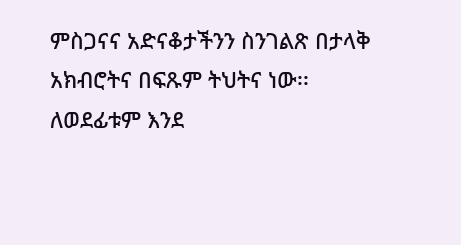ምስጋናና አድናቆታችንን ስንገልጽ በታላቅ አክብሮትና በፍጹም ትህትና ነው፡፡ ለወደፊቱም እንደ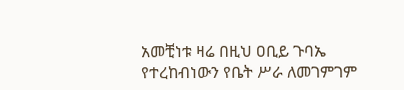አመቺነቱ ዛሬ በዚህ ዐቢይ ጉባኤ የተረከብነውን የቤት ሥራ ለመገምገም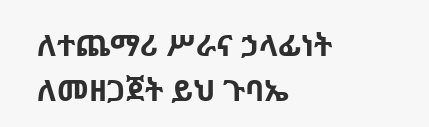ለተጨማሪ ሥራና ኃላፊነት ለመዘጋጀት ይህ ጉባኤ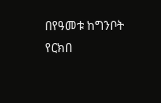በየዓመቱ ከግንቦት የርክበ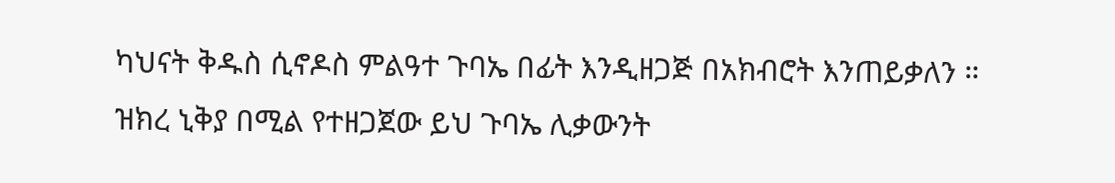ካህናት ቅዱስ ሲኖዶስ ምልዓተ ጉባኤ በፊት እንዲዘጋጅ በአክብሮት እንጠይቃለን ።
ዝክረ ኒቅያ በሚል የተዘጋጀው ይህ ጉባኤ ሊቃውንት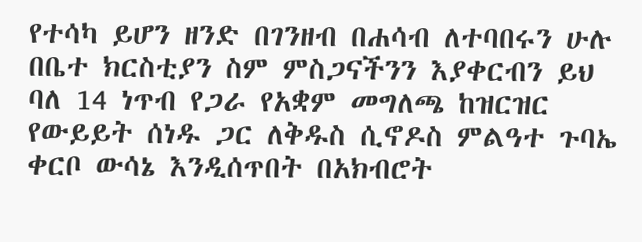የተሳካ ይሆን ዘንድ በገንዘብ በሐሳብ ለተባበሩን ሁሉ በቤተ ክርስቲያን ስም ምስጋናችንን እያቀርብን ይህ ባለ 14 ነጥብ የጋራ የአቋም መግለጫ ከዝርዝር የውይይት ሰነዱ ጋር ለቅዱስ ሲኖዶስ ምልዓተ ጉባኤ ቀርቦ ውሳኔ እንዲሰጥበት በአክብሮት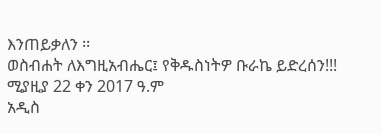እንጠይቃለን ፡፡
ወስብሐት ለእግዚአብሔር፤ የቅዱስነትዎ ቡራኬ ይድረሰን!!!
ሚያዚያ 22 ቀን 2017 ዓ.ም
አዲስ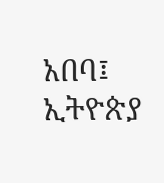አበባ፤ ኢትዮጵያ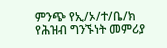ምንጭ የኢ/ኦ/ተ/ቤ/ክ የሕዝብ ግንኙነት መምሪያ